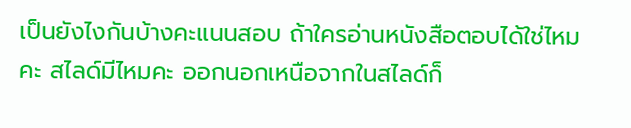เป็นยังไงกันบ้างคะแนนสอบ ถ้าใครอ่านหนังสือตอบได้ใช่ไหมคะ สไลด์มีไหมคะ ออกนอกเหนือจากในสไลด์ก็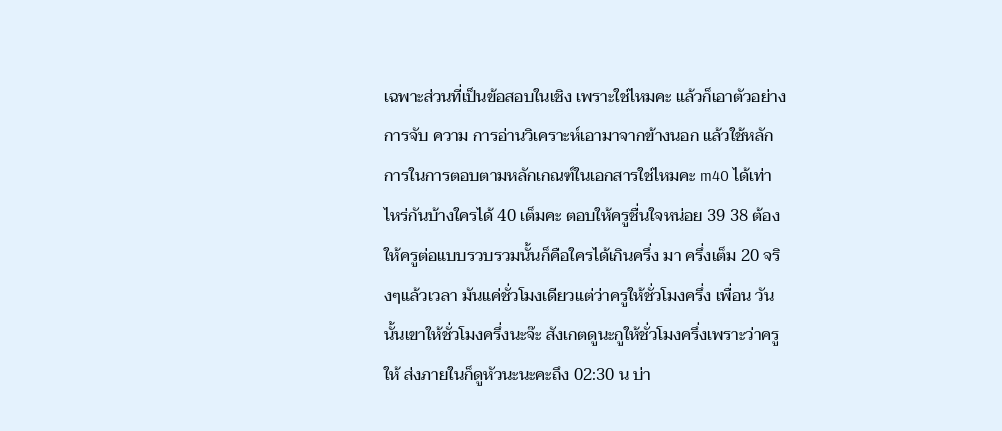เฉพาะส่วนที่เป็นข้อสอบในเชิง เพราะใช่ไหมคะ แล้วก็เอาตัวอย่างการจับ ความ การอ่านวิเคราะห์เอามาจากข้างนอก แล้วใช้หลักการในการตอบตามหลักเกณฑ์ในเอกสารใช่ไหมคะ m40 ได้เท่าไหร่กันบ้างใครได้ 40 เต็มคะ ตอบให้ครูชื่นใจหน่อย 39 38 ต้องให้ครูต่อแบบรวบรวมนั้นก็คือใครได้เกินครึ่ง มา ครึ่งเต็ม 20 จริงๆแล้วเวลา มันแค่ชั่วโมงเดียวแต่ว่าครูให้ชั่วโมงครึ่ง เพื่อน วันนั้นเขาให้ชั่วโมงครึ่งนะจ๊ะ สังเกตดูนะกูให้ชั่วโมงครึ่งเพราะว่าครูให้ ส่งภายในก็ดูหัวนะนะคะถึง 02:30 น บ่า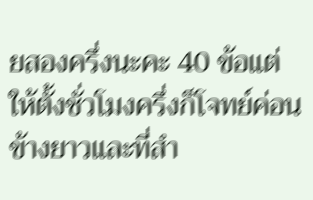ยสองครึ่งนะคะ 40 ข้อแต่ให้ตั้งชั่วโมงครึ่งก็โจทย์ค่อนข้างยาวและที่สำ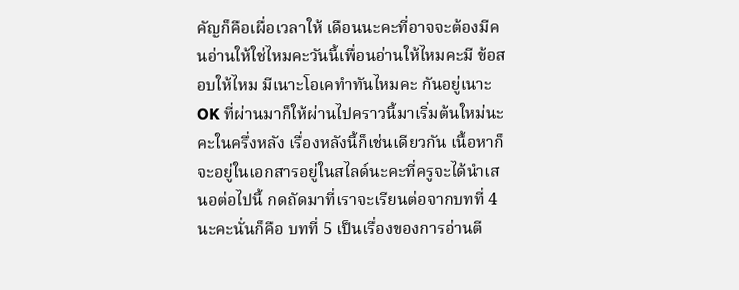คัญก็คือเผื่อเวลาให้ เดือนนะคะที่อาจจะต้องมีคนอ่านให้ใช่ไหมคะวันนี้เพื่อนอ่านให้ไหมคะมี ข้อสอบให้ไหม มีเนาะโอเคทำทันไหมคะ กันอยู่เนาะ OK ที่ผ่านมาก็ให้ผ่านไปคราวนี้มาเริ่มต้นใหม่นะคะในครึ่งหลัง เรื่องหลังนี้ก็เช่นเดียวกัน เนื้อหาก็จะอยู่ในเอกสารอยู่ในสไลด์นะคะที่ครูจะได้นำเสนอต่อไปนี้ กดถัดมาที่เราจะเรียนต่อจากบทที่ 4 นะคะนั่นก็คือ บทที่ 5 เป็นเรื่องของการอ่านตี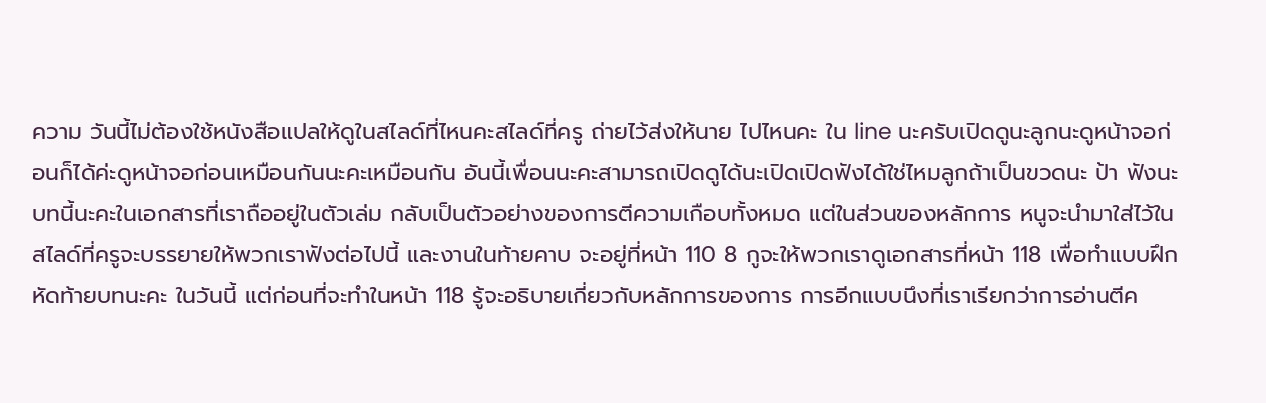ความ วันนี้ไม่ต้องใช้หนังสือแปลให้ดูในสไลด์ที่ไหนคะสไลด์ที่ครู ถ่ายไว้ส่งให้นาย ไปไหนคะ ใน line นะครับเปิดดูนะลูกนะดูหน้าจอก่อนก็ได้ค่ะดูหน้าจอก่อนเหมือนกันนะคะเหมือนกัน อันนี้เพื่อนนะคะสามารถเปิดดูได้นะเปิดเปิดฟังได้ใช่ไหมลูกถ้าเป็นขวดนะ ป้า ฟังนะบทนี้นะคะในเอกสารที่เราถืออยู่ในตัวเล่ม กลับเป็นตัวอย่างของการตีความเกือบทั้งหมด แต่ในส่วนของหลักการ หนูจะนำมาใส่ไว้ในสไลด์ที่ครูจะบรรยายให้พวกเราฟังต่อไปนี้ และงานในท้ายคาบ จะอยู่ที่หน้า 110 8 กูจะให้พวกเราดูเอกสารที่หน้า 118 เพื่อทำแบบฝึกหัดท้ายบทนะคะ ในวันนี้ แต่ก่อนที่จะทำในหน้า 118 รู้จะอธิบายเกี่ยวกับหลักการของการ การอีกแบบนึงที่เราเรียกว่าการอ่านตีค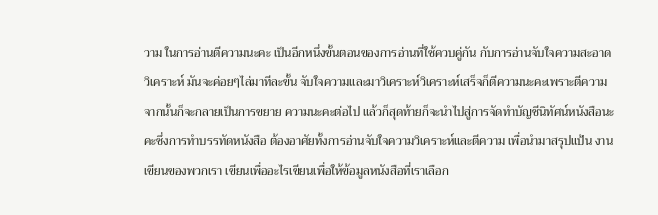วาม ในการอ่านตีความนะคะ เป็นอีกหนึ่งขั้นตอนของการอ่านที่ใช้ควบคู่กัน กับการอ่านจับใจความสะอาดวิเคราะห์ มันจะค่อยๆไล่มาทีละขั้น จับใจความและมาวิเคราะห์วิเคราะห์เสร็จก็ตีความนะคะเพราะตีความจากนั้นก็จะกลายเป็นการขยาย ความนะคะต่อไป แล้วก็สุดท้ายก็จะนำไปสู่การจัดทำบัญชีนิทัศน์หนังสือนะคะซึ่งการทำบรรทัดหนังสือ ต้องอาศัยทั้งการอ่านจับใจความวิเคราะห์และตีความ เพื่อนำมาสรุปแป้น งานเขียนของพวกเรา เขียนเพื่ออะไรเขียนเพื่อให้ข้อมูลหนังสือที่เราเลือก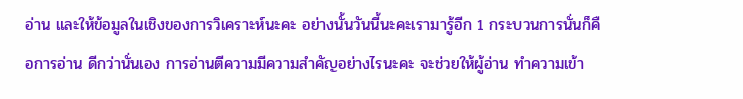อ่าน และให้ข้อมูลในเชิงของการวิเคราะห์นะคะ อย่างนั้นวันนี้นะคะเรามารู้อีก 1 กระบวนการนั่นก็คือการอ่าน ดีกว่านั่นเอง การอ่านตีความมีความสำคัญอย่างไรนะคะ จะช่วยให้ผู้อ่าน ทำความเข้า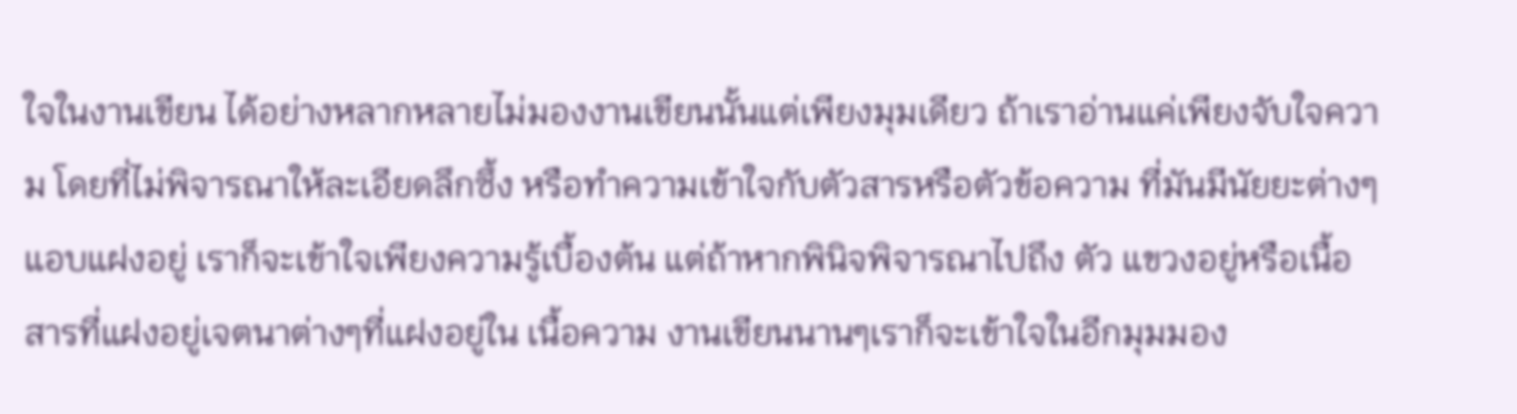ใจในงานเขียน ได้อย่างหลากหลายไม่มองงานเขียนนั้นแต่เพียงมุมเดียว ถ้าเราอ่านแค่เพียงจับใจความ โดยที่ไม่พิจารณาให้ละเอียดลึกซึ้ง หรือทำความเข้าใจกับตัวสารหรือตัวข้อความ ที่มันมีนัยยะต่างๆแอบแฝงอยู่ เราก็จะเข้าใจเพียงความรู้เบื้องต้น แต่ถ้าหากพินิจพิจารณาไปถึง ตัว แขวงอยู่หรือเนื้อสารที่แฝงอยู่เจตนาต่างๆที่แฝงอยู่ใน เนื้อความ งานเขียนนานๆเราก็จะเข้าใจในอีกมุมมอง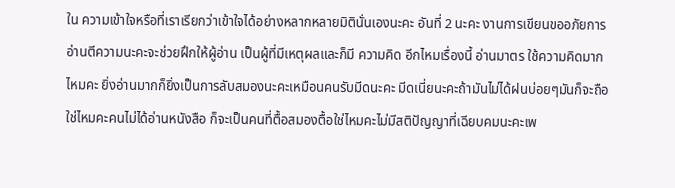ใน ความเข้าใจหรือที่เราเรียกว่าเข้าใจได้อย่างหลากหลายมิตินั่นเองนะคะ อันที่ 2 นะคะ งานการเขียนขออภัยการอ่านตีความนะคะจะช่วยฝึกให้ผู้อ่าน เป็นผู้ที่มีเหตุผลและก็มี ความคิด อีกไหมเรื่องนี้ อ่านมาตร ใช้ความคิดมากไหมคะ ยิ่งอ่านมากก็ยิ่งเป็นการลับสมองนะคะเหมือนคนรับมีดนะคะ มีดเนี่ยนะคะถ้ามันไม่ได้ฝนบ่อยๆมันก็จะถือใช่ไหมคะคนไม่ได้อ่านหนังสือ ก็จะเป็นคนที่ตื้อสมองตื้อใช่ไหมคะไม่มีสติปัญญาที่เฉียบคมนะคะเพ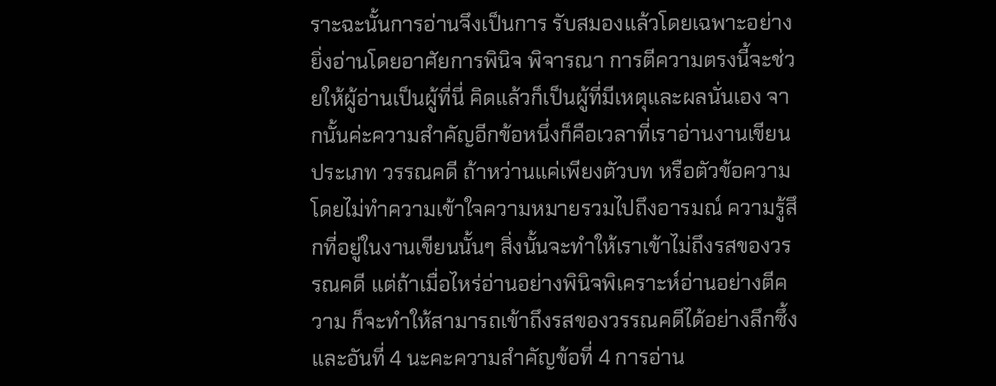ราะฉะนั้นการอ่านจึงเป็นการ รับสมองแล้วโดยเฉพาะอย่างยิ่งอ่านโดยอาศัยการพินิจ พิจารณา การตีความตรงนี้จะช่วยให้ผู้อ่านเป็นผู้ที่นี่ คิดแล้วก็เป็นผู้ที่มีเหตุและผลนั่นเอง จากนั้นค่ะความสำคัญอีกข้อหนึ่งก็คือเวลาที่เราอ่านงานเขียนประเภท วรรณคดี ถ้าหว่านแค่เพียงตัวบท หรือตัวข้อความ โดยไม่ทำความเข้าใจความหมายรวมไปถึงอารมณ์ ความรู้สึกที่อยู่ในงานเขียนนั้นๆ สิ่งนั้นจะทำให้เราเข้าไม่ถึงรสของวรรณคดี แต่ถ้าเมื่อไหร่อ่านอย่างพินิจพิเคราะห์อ่านอย่างตีความ ก็จะทำให้สามารถเข้าถึงรสของวรรณคดีได้อย่างลึกซึ้ง และอันที่ 4 นะคะความสำคัญข้อที่ 4 การอ่าน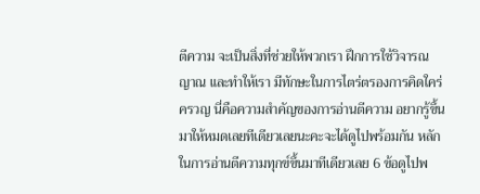ตีความ จะเป็นสิ่งที่ช่วยให้พวกเรา ฝึกการใช้วิจารณญาณ และทำให้เรา มีทักษะในการไตร่ตรองการคิดใคร่ครวญ นี่คือความสำคัญของการอ่านตีความ อยากรู้ขึ้นมาให้หมดเลยทีเดียวเลยนะคะจะได้ดูไปพร้อมกัน หลักในการอ่านตีความทุกข์ขึ้นมาทีเดียวเลย 6 ข้อดูไปพ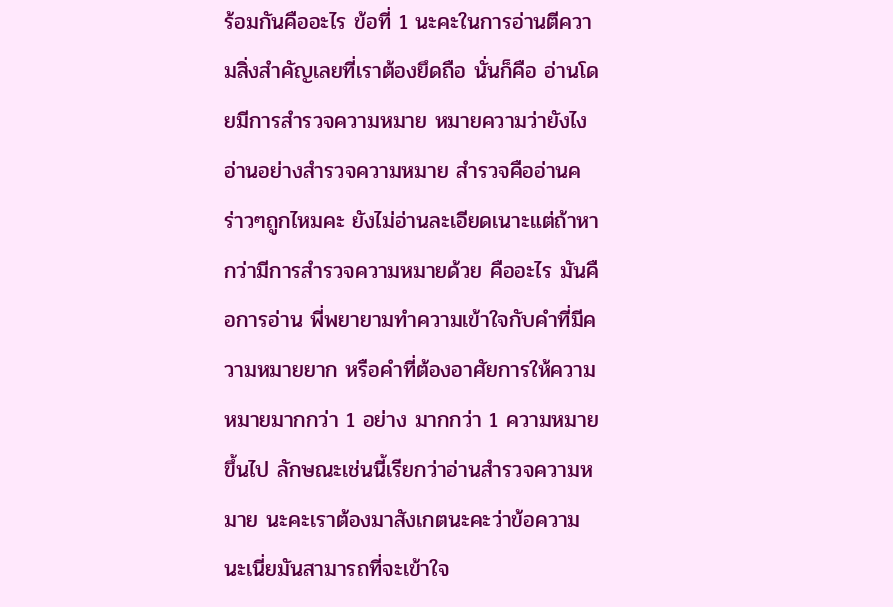ร้อมกันคืออะไร ข้อที่ 1 นะคะในการอ่านตีความสิ่งสำคัญเลยที่เราต้องยึดถือ นั่นก็คือ อ่านโดยมีการสำรวจความหมาย หมายความว่ายังไงอ่านอย่างสำรวจความหมาย สำรวจคืออ่านคร่าวๆถูกไหมคะ ยังไม่อ่านละเอียดเนาะแต่ถ้าหากว่ามีการสำรวจความหมายด้วย คืออะไร มันคือการอ่าน พี่พยายามทำความเข้าใจกับคำที่มีความหมายยาก หรือคำที่ต้องอาศัยการให้ความหมายมากกว่า 1 อย่าง มากกว่า 1 ความหมายขึ้นไป ลักษณะเช่นนี้เรียกว่าอ่านสำรวจความหมาย นะคะเราต้องมาสังเกตนะคะว่าข้อความนะเนี่ยมันสามารถที่จะเข้าใจ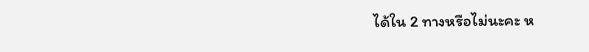ได้ใน 2 ทางหรือไม่นะคะ ห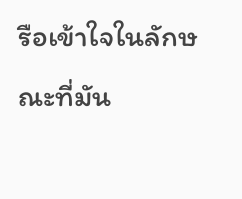รือเข้าใจในลักษณะที่มัน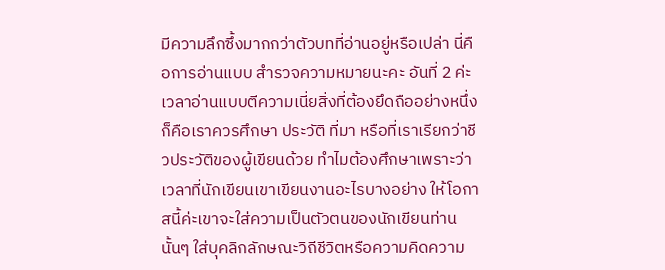มีความลึกซึ้งมากกว่าตัวบทที่อ่านอยู่หรือเปล่า นี่คือการอ่านแบบ สำรวจความหมายนะคะ อันที่ 2 ค่ะ เวลาอ่านแบบตีความเนี่ยสิ่งที่ต้องยึดถืออย่างหนึ่งก็คือเราควรศึกษา ประวัติ ที่มา หรือที่เราเรียกว่าชีวประวัติของผู้เขียนด้วย ทำไมต้องศึกษาเพราะว่าเวลาที่นักเขียนเขาเขียนงานอะไรบางอย่าง ให้โอกาสนี้ค่ะเขาจะใส่ความเป็นตัวตนของนักเขียนท่านนั้นๆ ใส่บุคลิกลักษณะวิถีชีวิตหรือความคิดความ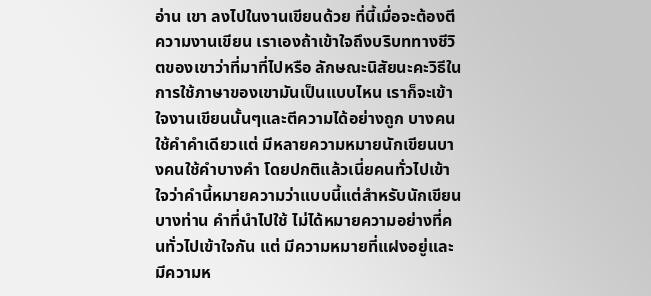อ่าน เขา ลงไปในงานเขียนด้วย ที่นี้เมื่อจะต้องตีความงานเขียน เราเองถ้าเข้าใจถึงบริบททางชีวิตของเขาว่าที่มาที่ไปหรือ ลักษณะนิสัยนะคะวิธีในการใช้ภาษาของเขามันเป็นแบบไหน เราก็จะเข้าใจงานเขียนนั้นๆและตีความได้อย่างถูก บางคนใช้คำคำเดียวแต่ มีหลายความหมายนักเขียนบางคนใช้คำบางคำ โดยปกติแล้วเนี่ยคนทั่วไปเข้าใจว่าคำนี้หมายความว่าแบบนี้แต่สำหรับนักเขียนบางท่าน คำที่นำไปใช้ ไม่ได้หมายความอย่างที่คนทั่วไปเข้าใจกัน แต่ มีความหมายที่แฝงอยู่และมีความห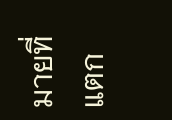มายที่แตก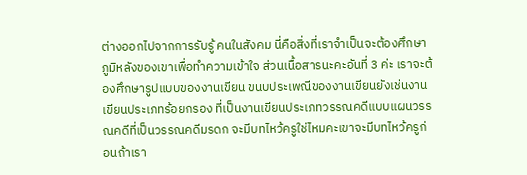ต่างออกไปจากการรับรู้ คนในสังคม นี่คือสิ่งที่เราจำเป็นจะต้องศึกษาภูมิหลังของเขาเพื่อทำความเข้าใจ ส่วนเนื้อสารนะคะอันที่ 3 ค่ะ เราจะต้องศึกษารูปแบบของงานเขียน ขนบประเพณีของงานเขียนยังเช่นงานเขียนประเภทร้อยกรอง ที่เป็นงานเขียนประเภทวรรณคดีแบบแผนวรรณคดีที่เป็นวรรณคดีมรดก จะมีบทไหว้ครูใช่ไหมคะเขาจะมีบทไหว้ครูก่อนถ้าเรา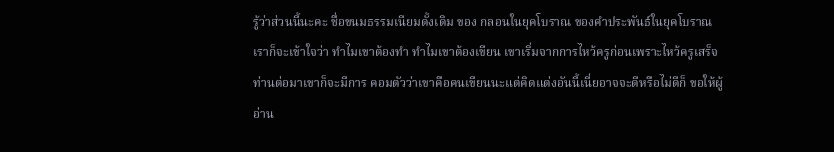รู้ว่าส่วนนี้นะคะ ชื่อขนมธรรมเนียมดั้งเดิม ของ กลอนในยุคโบราณ ของคำประพันธ์ในยุคโบราณเราก็จะเข้าใจว่า ทำไมเขาต้องทำ ทำไมเขาต้องเขียน เขาเริ่มจากการไหว้ครูก่อนเพราะไหว้ครูเสร็จท่านต่อมาเขาก็จะมีการ คอมตัวว่าเขาคือคนเขียนนะแต่คิดแต่งอันนี้เนี่ยอาจจะดีหรือไม่ดีก็ ขอให้ผู้อ่าน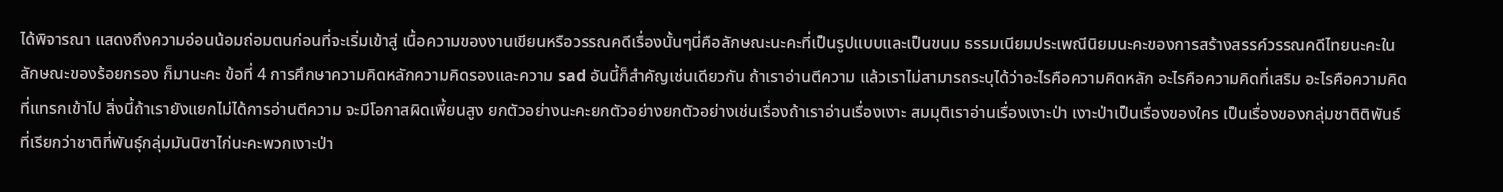ได้พิจารณา แสดงถึงความอ่อนน้อมถ่อมตนก่อนที่จะเริ่มเข้าสู่ เนื้อความของงานเขียนหรือวรรณคดีเรื่องนั้นๆนี่คือลักษณะนะคะที่เป็นรูปแบบและเป็นขนม ธรรมเนียมประเพณีนิยมนะคะของการสร้างสรรค์วรรณคดีไทยนะคะในลักษณะของร้อยกรอง ก็มานะคะ ข้อที่ 4 การศึกษาความคิดหลักความคิดรองและความ sad อันนี้ก็สำคัญเช่นเดียวกัน ถ้าเราอ่านตีความ แล้วเราไม่สามารถระบุได้ว่าอะไรคือความคิดหลัก อะไรคือความคิดที่เสริม อะไรคือความคิดที่แทรกเข้าไป สิ่งนี้ถ้าเรายังแยกไม่ได้การอ่านตีความ จะมีโอกาสผิดเพี้ยนสูง ยกตัวอย่างนะคะยกตัวอย่างยกตัวอย่างเช่นเรื่องถ้าเราอ่านเรื่องเงาะ สมมุติเราอ่านเรื่องเงาะป่า เงาะป่าเป็นเรื่องของใคร เป็นเรื่องของกลุ่มชาติติพันธ์ ที่เรียกว่าชาติที่พันธุ์กลุ่มมันนิซาไก่นะคะพวกเงาะป่า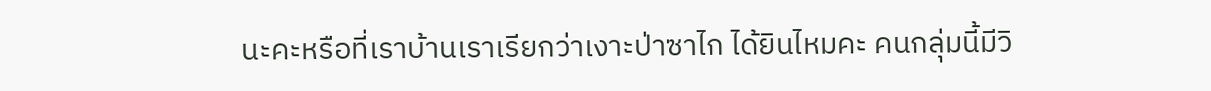นะคะหรือที่เราบ้านเราเรียกว่าเงาะป่าซาไก ได้ยินไหมคะ คนกลุ่มนี้มีวิ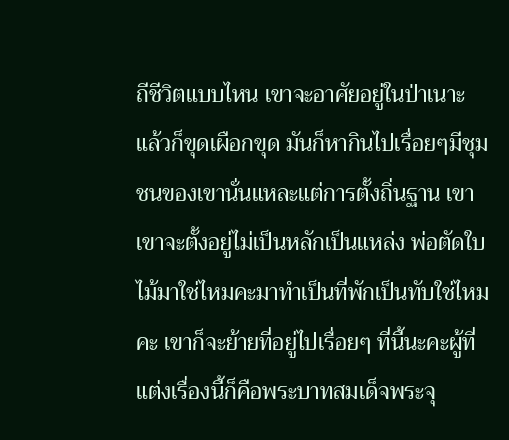ถีชีวิตแบบไหน เขาจะอาศัยอยู่ในป่าเนาะแล้วก็ขุดเผือกขุด มันก็หากินไปเรื่อยๆมีชุมชนของเขานั่นแหละแต่การตั้งถิ่นฐาน เขา เขาจะตั้งอยู่ไม่เป็นหลักเป็นแหล่ง พ่อตัดใบไม้มาใช่ไหมคะมาทำเป็นที่พักเป็นทับใช่ไหมคะ เขาก็จะย้ายที่อยู่ไปเรื่อยๆ ที่นี้นะคะผู้ที่แต่งเรื่องนี้ก็คือพระบาทสมเด็จพระจุ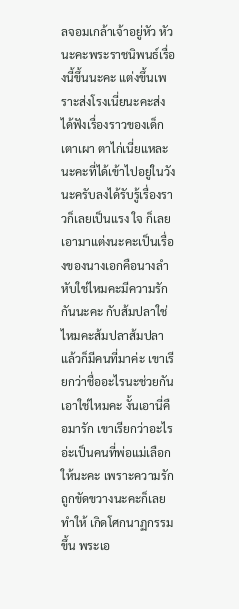ลจอมเกล้าเจ้าอยู่หัว หัวนะคะพระราชนิพนธ์เรื่องนี้ขึ้นนะคะ แต่งขึ้นเพราะส่งโรงเนี่ยนะคะส่งได้ฟังเรื่องราวของเด็ก เตาเผา ตาไก่เนี่ยแหละนะคะที่ได้เข้าไปอยู่ในวังนะครับลงได้รับรู้เรื่องราวก็เลยเป็นแรง ใจ ก็เลยเอามาแต่งนะคะเป็นเรื่องของนางเอกคือนางลำหับใช่ไหมคะมีความรักกันนะคะ กับส้มปลาใช่ไหมคะส้มปลาส้มปลาแล้วก็มีคนที่มาค่ะ เขาเรียกว่าชื่ออะไรนะช่วยกันเอาใช่ไหมคะ งั้นเอานี่คือมารัก เขาเรียกว่าอะไรอ่ะเป็นคนที่พ่อแม่เลือกให้นะคะ เพราะความรักถูกขัดขวางนะคะก็เลยทำให้ เกิดโศกนาฏกรรมขึ้น พระเอ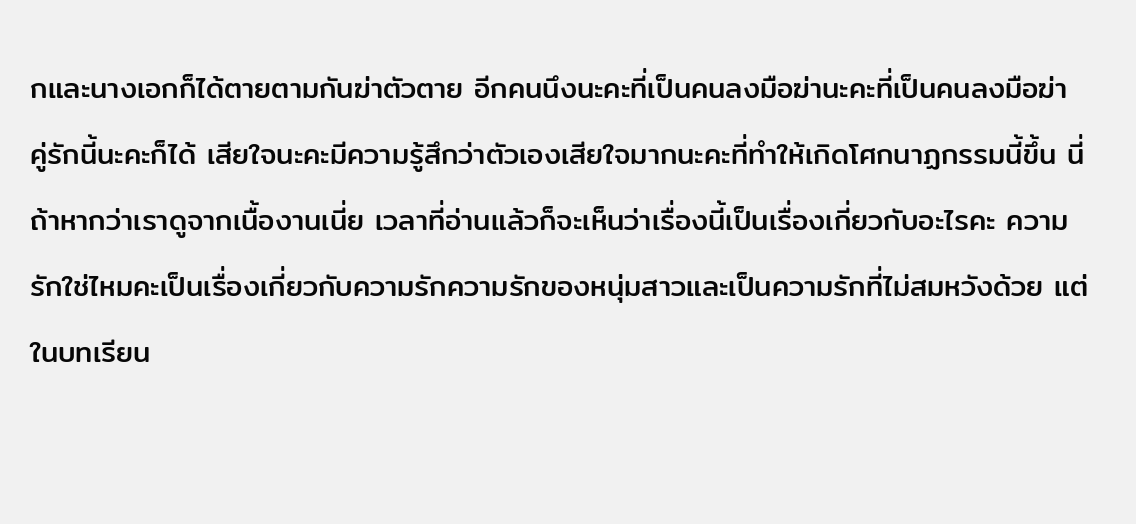กและนางเอกก็ได้ตายตามกันฆ่าตัวตาย อีกคนนึงนะคะที่เป็นคนลงมือฆ่านะคะที่เป็นคนลงมือฆ่า คู่รักนี้นะคะก็ได้ เสียใจนะคะมีความรู้สึกว่าตัวเองเสียใจมากนะคะที่ทำให้เกิดโศกนาฏกรรมนี้ขึ้น นี่ถ้าหากว่าเราดูจากเนื้องานเนี่ย เวลาที่อ่านแล้วก็จะเห็นว่าเรื่องนี้เป็นเรื่องเกี่ยวกับอะไรคะ ความรักใช่ไหมคะเป็นเรื่องเกี่ยวกับความรักความรักของหนุ่มสาวและเป็นความรักที่ไม่สมหวังด้วย แต่ในบทเรียน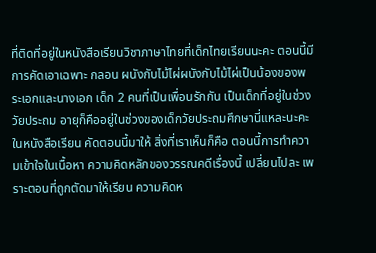ที่ติดที่อยู่ในหนังสือเรียนวิชาภาษาไทยที่เด็กไทยเรียนนะคะ ตอนนี้มีการคัดเอาเฉพาะ กลอน ผนังกับไม้ไผ่ผนังกับไม้ไผ่เป็นน้องของพระเอกและนางเอก เด็ก 2 คนที่เป็นเพื่อนรักกัน เป็นเด็กที่อยู่ในช่วงวัยประถม อายุก็คืออยู่ในช่วงของเด็กวัยประถมศึกษานี่แหละนะคะในหนังสือเรียน คัดตอนนี้มาให้ สิ่งที่เราเห็นก็คือ ตอนนี้การทำความเข้าใจในเนื้อหา ความคิดหลักของวรรณคดีเรื่องนี้ เปลี่ยนไปละ เพราะตอนที่ถูกตัดมาให้เรียน ความคิดห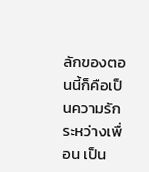ลักของตอนนี้ก็คือเป็นความรักระหว่างเพื่อน เป็น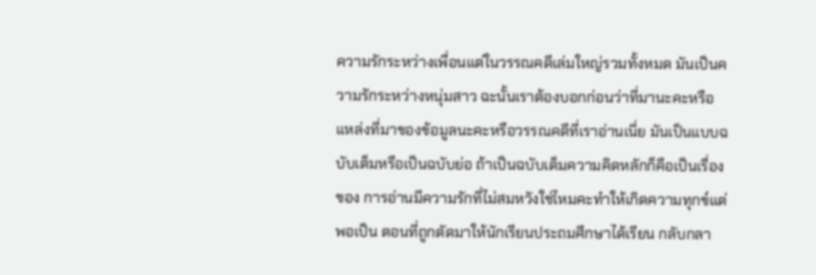ความรักระหว่างเพื่อนแต่ในวรรณคดีเล่มใหญ่รวมทั้งหมด มันเป็นความรักระหว่างหนุ่มสาว ฉะนั้นเราต้องบอกก่อนว่าที่มานะคะหรือแหล่งที่มาของข้อมูลนะคะหรือวรรณคดีที่เราอ่านเนี่ย มันเป็นแบบฉบับเต็มหรือเป็นฉบับย่อ ถ้าเป็นฉบับเต็มความคิดหลักก็คือเป็นเรื่องของ การอ่านมีความรักที่ไม่สมหวังใช่ไหมคะทำให้เกิดความทุกข์แต่พอเป็น ตอนที่ถูกตัดมาให้นักเรียนประถมศึกษาได้เรียน กลับกลา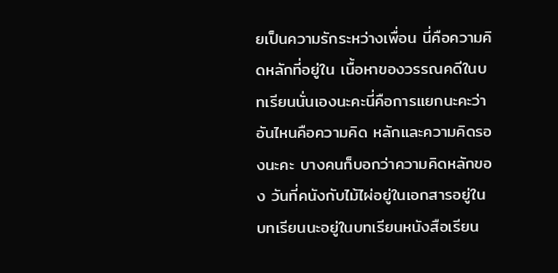ยเป็นความรักระหว่างเพื่อน นี่คือความคิดหลักที่อยู่ใน เนื้อหาของวรรณคดีในบทเรียนนั่นเองนะคะนี่คือการแยกนะคะว่าอันไหนคือความคิด หลักและความคิดรองนะคะ บางคนก็บอกว่าความคิดหลักของ วันที่คนังกับไม้ไผ่อยู่ในเอกสารอยู่ในบทเรียนนะอยู่ในบทเรียนหนังสือเรียน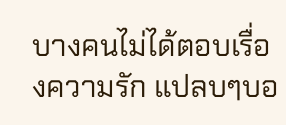บางคนไม่ได้ตอบเรื่องความรัก แปลบๆบอ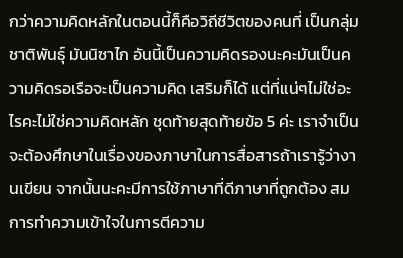กว่าความคิดหลักในตอนนี้ก็คือวิถีชีวิตของคนที่ เป็นกลุ่ม ชาติพันธุ์ มันนิซาไก อันนี้เป็นความคิดรองนะคะมันเป็นความคิดรอเรือจะเป็นความคิด เสริมก็ได้ แต่ที่แน่ๆไม่ใช่อะไรคะไม่ใช่ความคิดหลัก ชุดท้ายสุดท้ายข้อ 5 ค่ะ เราจำเป็นจะต้องศึกษาในเรื่องของภาษาในการสื่อสารถ้าเรารู้ว่างานเขียน จากนั้นนะคะมีการใช้ภาษาที่ดีภาษาที่ถูกต้อง สมการทำความเข้าใจในการตีความ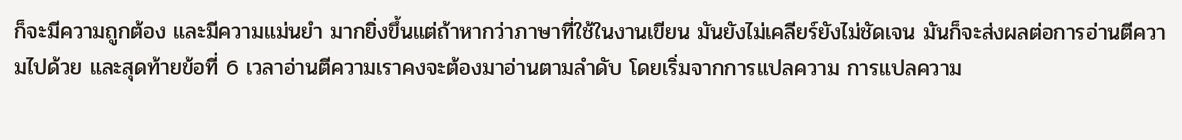ก็จะมีความถูกต้อง และมีความแม่นยำ มากยิ่งขึ้นแต่ถ้าหากว่าภาษาที่ใช้ในงานเขียน มันยังไม่เคลียร์ยังไม่ชัดเจน มันก็จะส่งผลต่อการอ่านตีความไปด้วย และสุดท้ายข้อที่ 6 เวลาอ่านตีความเราคงจะต้องมาอ่านตามลำดับ โดยเริ่มจากการแปลความ การแปลความ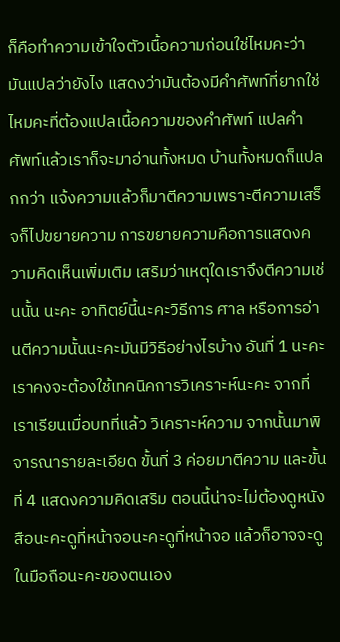ก็คือทำความเข้าใจตัวเนื้อความก่อนใช่ไหมคะว่ามันแปลว่ายังไง แสดงว่ามันต้องมีคำศัพท์ที่ยากใช่ไหมคะที่ต้องแปลเนื้อความของคำศัพท์ แปลคำศัพท์แล้วเราก็จะมาอ่านทั้งหมด บ้านทั้งหมดก็แปลกกว่า แจ้งความแล้วก็มาตีความเพราะตีความเสร็จก็ไปขยายความ การขยายความคือการแสดงความคิดเห็นเพิ่มเติม เสริมว่าเหตุใดเราจึงตีความเช่นนั้น นะคะ อาทิตย์นี้นะคะวิธีการ ศาล หรือการอ่านตีความนั้นนะคะมันมีวิธีอย่างไรบ้าง อันที่ 1 นะคะเราคงจะต้องใช้เทคนิคการวิเคราะห์นะคะ จากที่เราเรียนเมื่อบทที่แล้ว วิเคราะห์ความ จากนั้นมาพิจารณารายละเอียด ขั้นที่ 3 ค่อยมาตีความ และขั้นที่ 4 แสดงความคิดเสริม ตอนนี้น่าจะไม่ต้องดูหนังสือนะคะดูที่หน้าจอนะคะดูที่หน้าจอ แล้วก็อาจจะดูในมือถือนะคะของตนเอง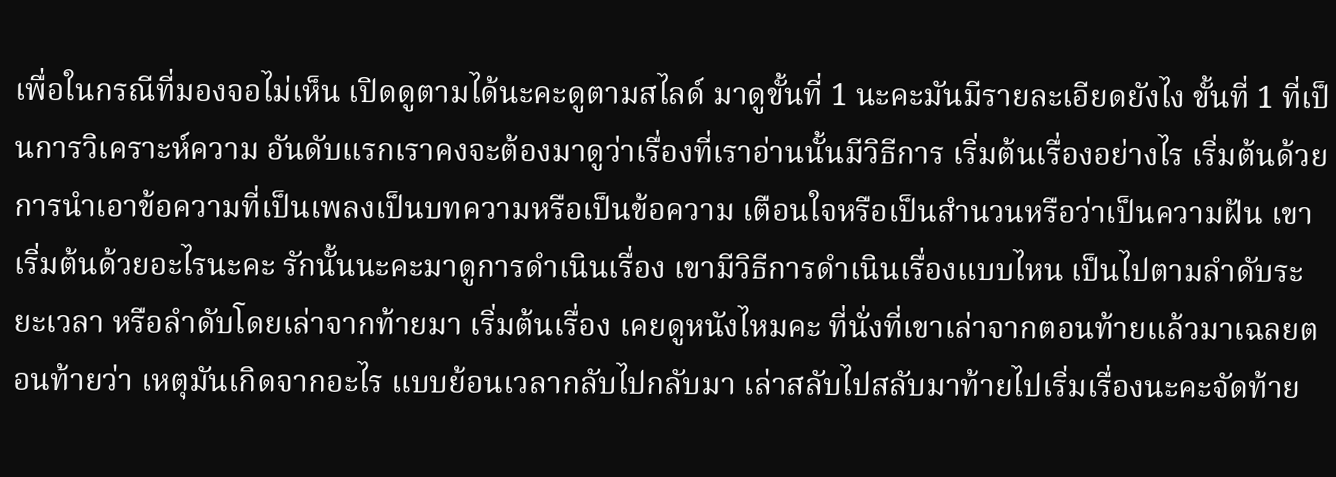เพื่อในกรณีที่มองจอไม่เห็น เปิดดูตามได้นะคะดูตามสไลด์ มาดูขั้นที่ 1 นะคะมันมีรายละเอียดยังไง ขั้นที่ 1 ที่เป็นการวิเคราะห์ความ อันดับแรกเราคงจะต้องมาดูว่าเรื่องที่เราอ่านนั้นมีวิธีการ เริ่มต้นเรื่องอย่างไร เริ่มต้นด้วยการนำเอาข้อความที่เป็นเพลงเป็นบทความหรือเป็นข้อความ เตือนใจหรือเป็นสำนวนหรือว่าเป็นความฝัน เขาเริ่มต้นด้วยอะไรนะคะ รักนั้นนะคะมาดูการดำเนินเรื่อง เขามีวิธีการดำเนินเรื่องแบบไหน เป็นไปตามลำดับระยะเวลา หรือลำดับโดยเล่าจากท้ายมา เริ่มต้นเรื่อง เคยดูหนังไหมคะ ที่นั่งที่เขาเล่าจากตอนท้ายแล้วมาเฉลยตอนท้ายว่า เหตุมันเกิดจากอะไร แบบย้อนเวลากลับไปกลับมา เล่าสลับไปสลับมาท้ายไปเริ่มเรื่องนะคะจัดท้าย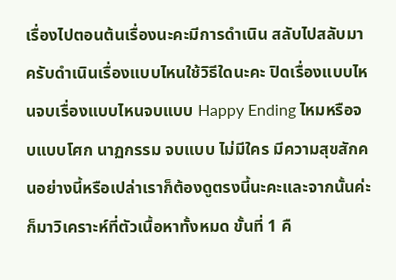เรื่องไปตอนต้นเรื่องนะคะมีการดำเนิน สลับไปสลับมาครับดำเนินเรื่องแบบไหนใช้วิธีใดนะคะ ปิดเรื่องแบบไหนจบเรื่องแบบไหนจบแบบ Happy Ending ไหมหรือจบแบบโศก นาฏกรรม จบแบบ ไม่มีใคร มีความสุขสักคนอย่างนี้หรือเปล่าเราก็ต้องดูตรงนี้นะคะและจากนั้นค่ะ ก็มาวิเคราะห์ที่ตัวเนื้อหาทั้งหมด ขั้นที่ 1 คื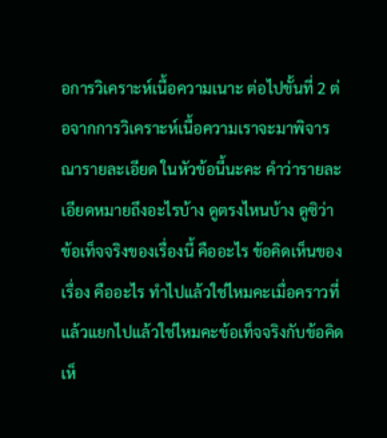อการวิเคราะห์เนื้อความเนาะ ต่อไปขั้นที่ 2 ต่อจากการวิเคราะห์เนื้อความเราจะมาพิจารณารายละเอียด ในหัวข้อนี้นะคะ คำว่ารายละเอียดหมายถึงอะไรบ้าง ดูตรงไหนบ้าง ดูซิว่า ข้อเท็จจริงของเรื่องนี้ คืออะไร ข้อคิดเห็นของเรื่อง คืออะไร ทำไปแล้วใช่ไหมคะเมื่อคราวที่แล้วแยกไปแล้วใช่ไหมคะข้อเท็จจริงกับข้อคิดเห็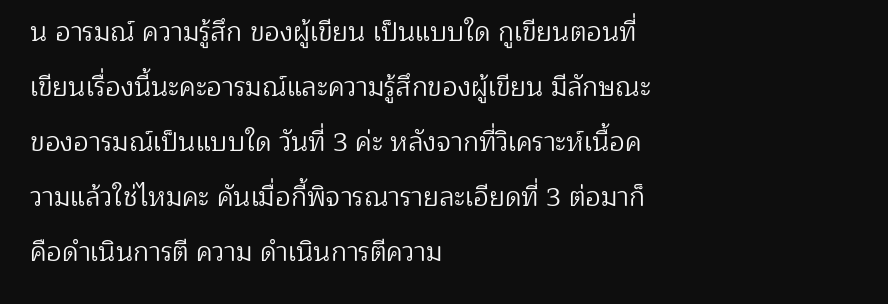น อารมณ์ ความรู้สึก ของผู้เขียน เป็นแบบใด กูเขียนตอนที่เขียนเรื่องนี้นะคะอารมณ์และความรู้สึกของผู้เขียน มีลักษณะของอารมณ์เป็นแบบใด วันที่ 3 ค่ะ หลังจากที่วิเคราะห์เนื้อความแล้วใช่ไหมคะ คันเมื่อกี้พิจารณารายละเอียดที่ 3 ต่อมาก็คือดำเนินการตี ความ ดำเนินการตีความ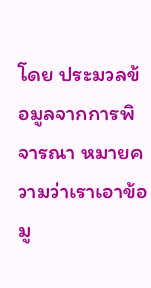โดย ประมวลข้อมูลจากการพิจารณา หมายความว่าเราเอาข้อมู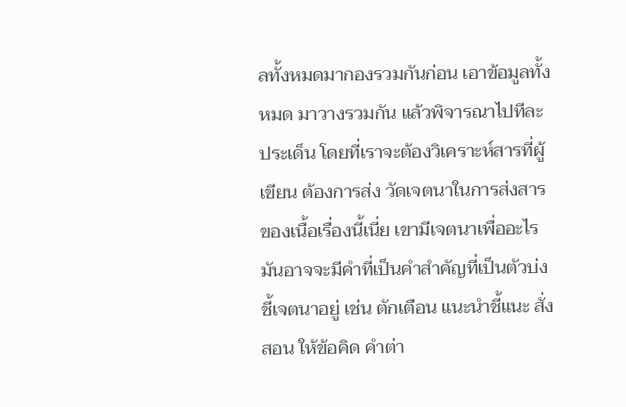ลทั้งหมดมากองรวมกันก่อน เอาข้อมูลทั้งหมด มาวางรวมกัน แล้วพิจารณาไปทีละประเด็น โดยที่เราจะต้องวิเคราะห์สารที่ผู้เขียน ต้องการส่ง วัดเจตนาในการส่งสารของเนื้อเรื่องนี้เนี่ย เขามีเจตนาเพื่ออะไร มันอาจจะมีคำที่เป็นคำสำคัญที่เป็นตัวบ่งชี้เจตนาอยู่ เช่น ตักเตือน แนะนำชี้แนะ สั่งสอน ให้ข้อคิด คำต่า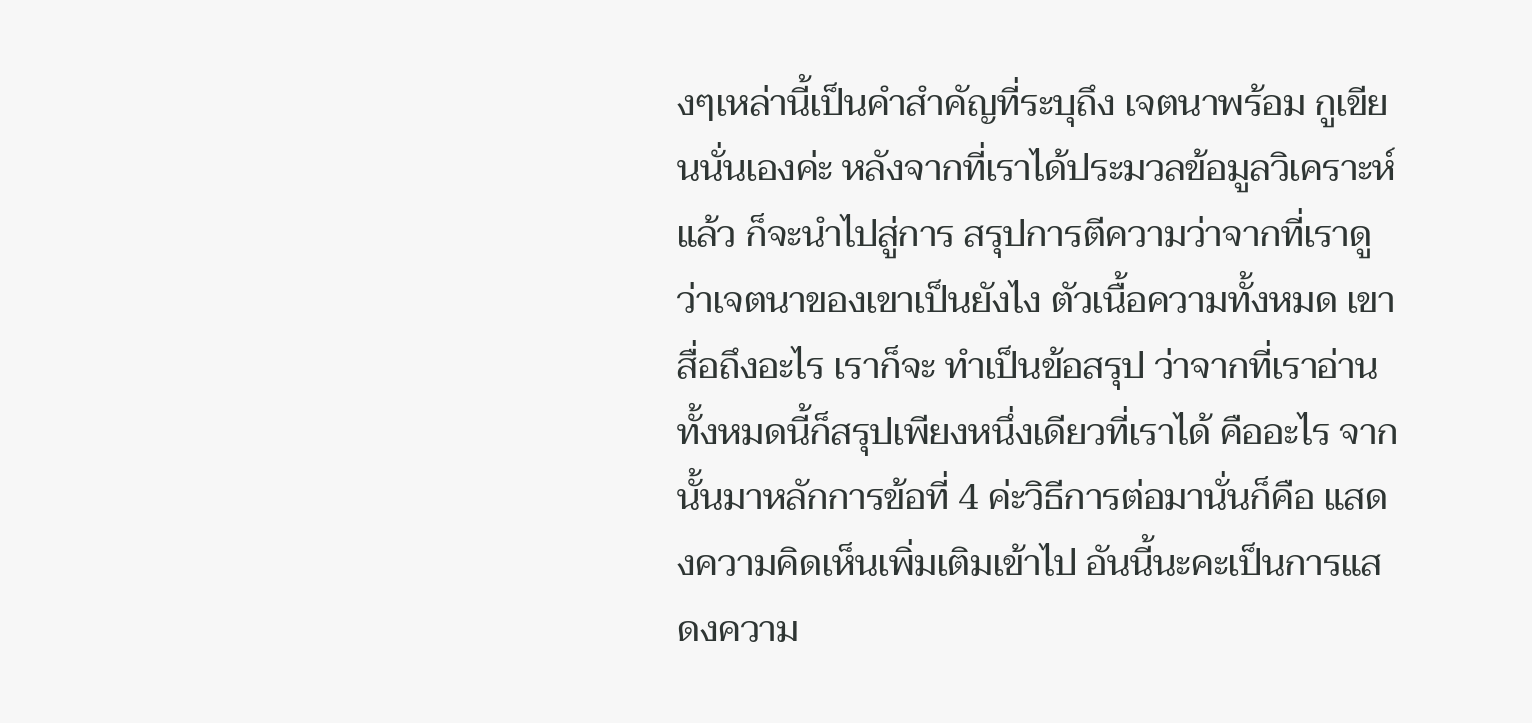งๆเหล่านี้เป็นคำสำคัญที่ระบุถึง เจตนาพร้อม กูเขียนนั่นเองค่ะ หลังจากที่เราได้ประมวลข้อมูลวิเคราะห์แล้ว ก็จะนำไปสู่การ สรุปการตีความว่าจากที่เราดูว่าเจตนาของเขาเป็นยังไง ตัวเนื้อความทั้งหมด เขาสื่อถึงอะไร เราก็จะ ทำเป็นข้อสรุป ว่าจากที่เราอ่านทั้งหมดนี้ก็สรุปเพียงหนึ่งเดียวที่เราได้ คืออะไร จากนั้นมาหลักการข้อที่ 4 ค่ะวิธีการต่อมานั่นก็คือ แสดงความคิดเห็นเพิ่มเติมเข้าไป อันนี้นะคะเป็นการแสดงความ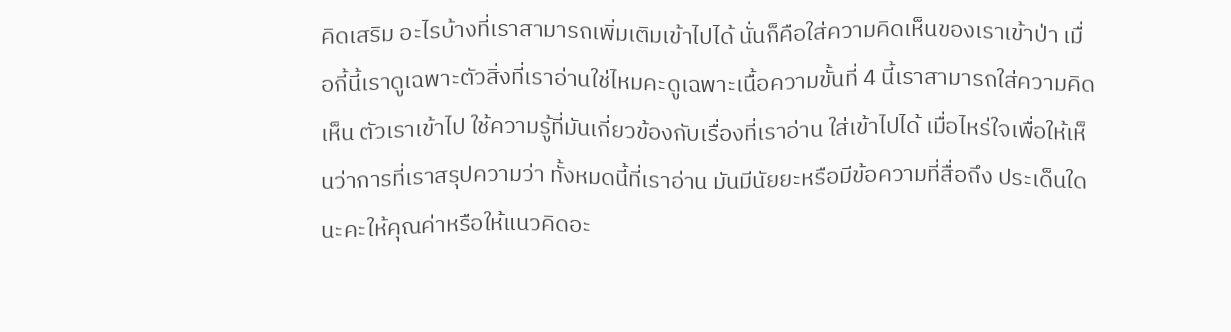คิดเสริม อะไรบ้างที่เราสามารถเพิ่มเติมเข้าไปได้ นั่นก็คือใส่ความคิดเห็นของเราเข้าป่า เมื่อกี้นี้เราดูเฉพาะตัวสิ่งที่เราอ่านใช่ไหมคะดูเฉพาะเนื้อความขั้นที่ 4 นี้เราสามารถใส่ความคิดเห็น ตัวเราเข้าไป ใช้ความรู้ที่มันเกี่ยวข้องกับเรื่องที่เราอ่าน ใส่เข้าไปได้ เมื่อไหร่ใจเพื่อให้เห็นว่าการที่เราสรุปความว่า ทั้งหมดนี้ที่เราอ่าน มันมีนัยยะหรือมีข้อความที่สื่อถึง ประเด็นใดนะคะให้คุณค่าหรือให้แนวคิดอะ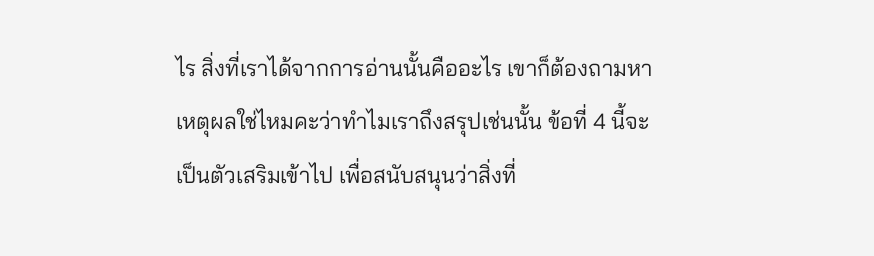ไร สิ่งที่เราได้จากการอ่านนั้นคืออะไร เขาก็ต้องถามหาเหตุผลใช่ไหมคะว่าทำไมเราถึงสรุปเช่นนั้น ข้อที่ 4 นี้จะเป็นตัวเสริมเข้าไป เพื่อสนับสนุนว่าสิ่งที่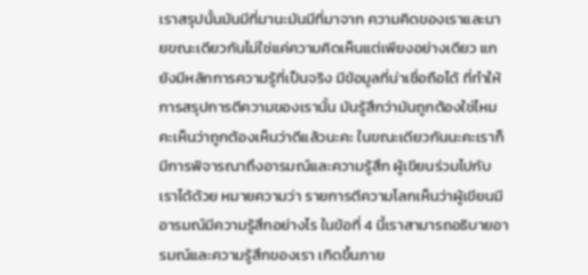เราสรุปนั้นมันมีที่มานะมันมีที่มาจาก ความคิดของเราและนายขณะเดียวกันไม่ใช่แค่ความคิดเห็นแต่เพียงอย่างเดียว แกยังมีหลักการความรู้ที่เป็นจริง มีข้อมูลที่น่าเชื่อถือได้ ที่ทำให้การสรุปการตีความของเรานั้น มันรู้สึกว่ามันถูกต้องใช่ไหมคะเห็นว่าถูกต้องเห็นว่าดีแล้วนะคะ ในขณะเดียวกันนะคะเราก็มีการพิจารณาถึงอารมณ์และความรู้สึก ผู้เขียนร่วมไปกับเราได้ด้วย หมายความว่า รายการตีความโลกเห็นว่าผู้เขียนมีอารมณ์มีความรู้สึกอย่างไร ในข้อที่ 4 นี้เราสามารถอธิบายอารมณ์และความรู้สึกของเรา เกิดขึ้นภาย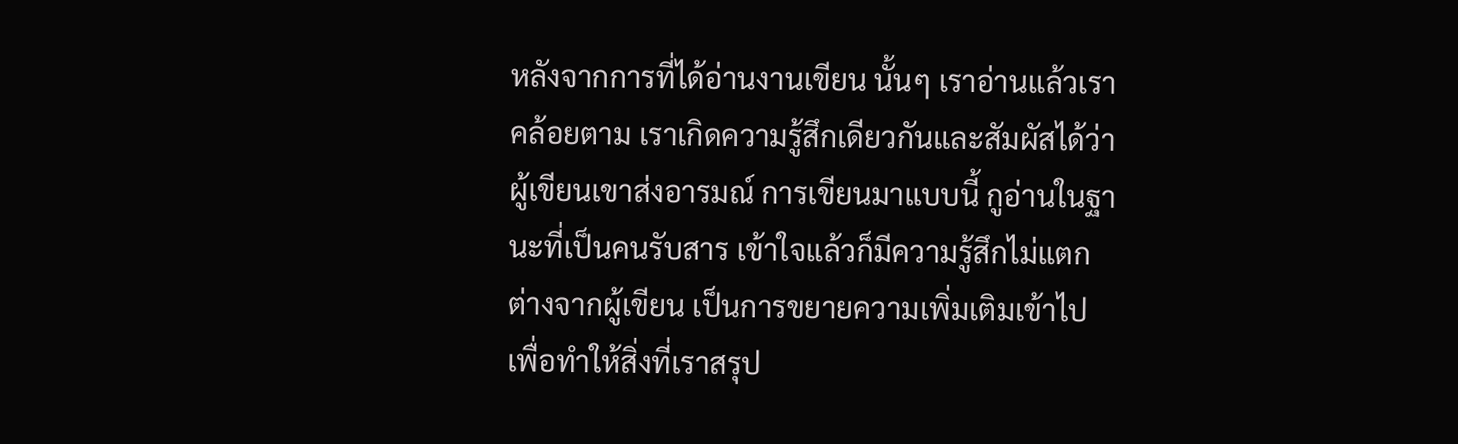หลังจากการที่ได้อ่านงานเขียน นั้นๆ เราอ่านแล้วเราคล้อยตาม เราเกิดความรู้สึกเดียวกันและสัมผัสได้ว่าผู้เขียนเขาส่งอารมณ์ การเขียนมาแบบนี้ กูอ่านในฐานะที่เป็นคนรับสาร เข้าใจแล้วก็มีความรู้สึกไม่แตกต่างจากผู้เขียน เป็นการขยายความเพิ่มเติมเข้าไป เพื่อทำให้สิ่งที่เราสรุป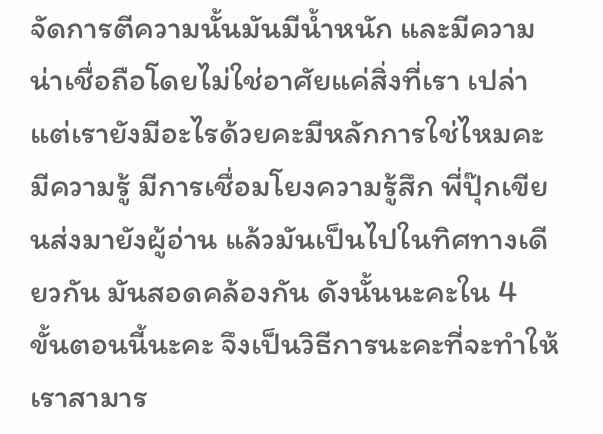จัดการตีความนั้นมันมีน้ำหนัก และมีความน่าเชื่อถือโดยไม่ใช่อาศัยแค่สิ่งที่เรา เปล่า แต่เรายังมีอะไรด้วยคะมีหลักการใช่ไหมคะมีความรู้ มีการเชื่อมโยงความรู้สึก พี่ปุ๊กเขียนส่งมายังผู้อ่าน แล้วมันเป็นไปในทิศทางเดียวกัน มันสอดคล้องกัน ดังนั้นนะคะใน 4 ขั้นตอนนี้นะคะ จึงเป็นวิธีการนะคะที่จะทำให้เราสามาร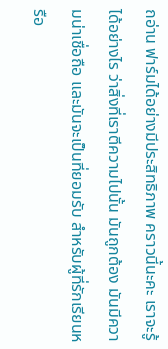ถอ่าน ฟาร์มได้อย่างมีประสิทธิภาพ คราวนี้นะคะ เราจะรู้ได้อย่างไร ว่าสิ่งที่เราตีความไปนั้น มันถูกต้อง มันมีความน่าเชื่อถือ และมันจะเป็นที่ยอมรับ สำหรับผู้ที่รักเรียนหรือ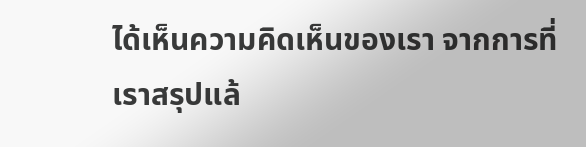ได้เห็นความคิดเห็นของเรา จากการที่เราสรุปแล้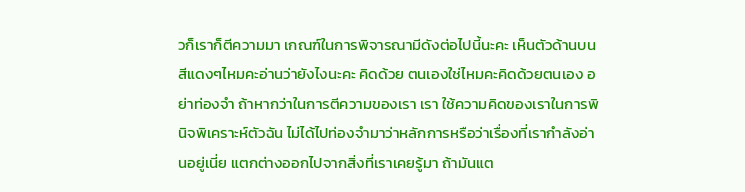วก็เราก็ตีความมา เกณฑ์ในการพิจารณามีดังต่อไปนี้นะคะ เห็นตัวด้านบนสีแดงๆไหมคะอ่านว่ายังไงนะคะ คิดด้วย ตนเองใช่ไหมคะคิดด้วยตนเอง อย่าท่องจำ ถ้าหากว่าในการตีความของเรา เรา ใช้ความคิดของเราในการพินิจพิเคราะห์ตัวฉัน ไม่ได้ไปท่องจำมาว่าหลักการหรือว่าเรื่องที่เรากำลังอ่านอยู่เนี่ย แตกต่างออกไปจากสิ่งที่เราเคยรู้มา ถ้ามันแต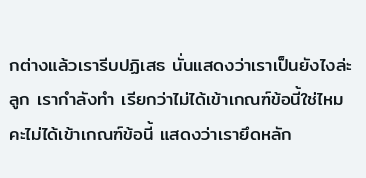กต่างแล้วเรารีบปฏิเสธ นั่นแสดงว่าเราเป็นยังไงล่ะลูก เรากำลังทำ เรียกว่าไม่ได้เข้าเกณฑ์ข้อนี้ใช่ไหมคะไม่ได้เข้าเกณฑ์ข้อนี้ แสดงว่าเรายึดหลัก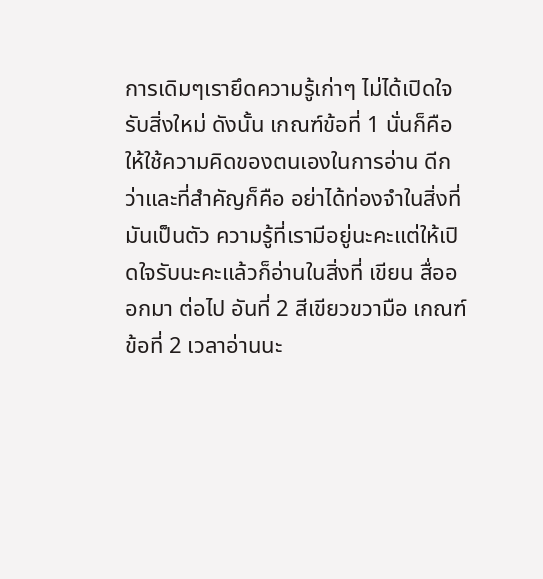การเดิมๆเรายึดความรู้เก่าๆ ไม่ได้เปิดใจรับสิ่งใหม่ ดังนั้น เกณฑ์ข้อที่ 1 นั่นก็คือให้ใช้ความคิดของตนเองในการอ่าน ดีกว่าและที่สำคัญก็คือ อย่าได้ท่องจำในสิ่งที่มันเป็นตัว ความรู้ที่เรามีอยู่นะคะแต่ให้เปิดใจรับนะคะแล้วก็อ่านในสิ่งที่ เขียน สื่อออกมา ต่อไป อันที่ 2 สีเขียวขวามือ เกณฑ์ข้อที่ 2 เวลาอ่านนะ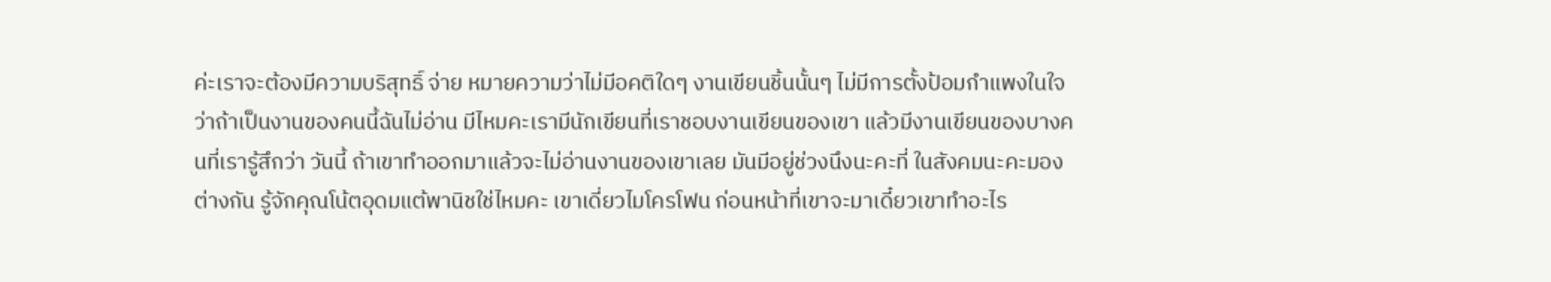ค่ะเราจะต้องมีความบริสุทธิ์ จ่าย หมายความว่าไม่มีอคติใดๆ งานเขียนชิ้นนั้นๆ ไม่มีการตั้งป้อมกำแพงในใจว่าถ้าเป็นงานของคนนี้ฉันไม่อ่าน มีไหมคะเรามีนักเขียนที่เราชอบงานเขียนของเขา แล้วมีงานเขียนของบางคนที่เรารู้สึกว่า วันนี้ ถ้าเขาทำออกมาแล้วจะไม่อ่านงานของเขาเลย มันมีอยู่ช่วงนึงนะคะที่ ในสังคมนะคะมองต่างกัน รู้จักคุณโน้ตอุดมแต้พานิชใช่ไหมคะ เขาเดี่ยวไมโครโฟน ก่อนหน้าที่เขาจะมาเดี๋ยวเขาทำอะไร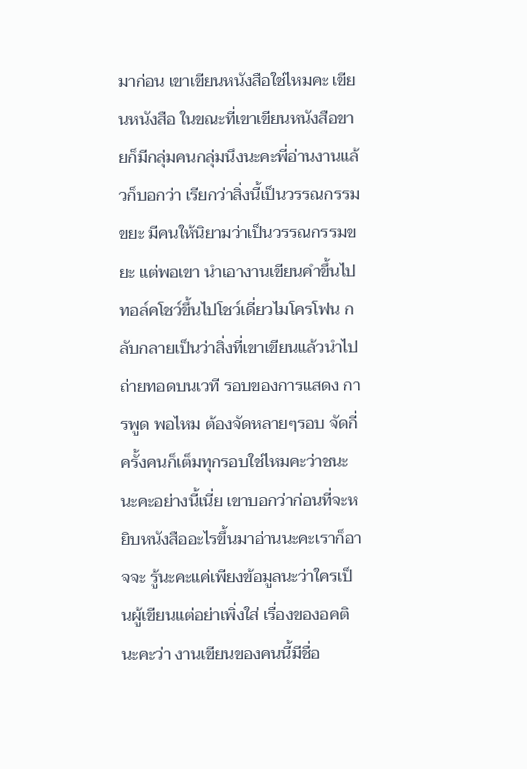มาก่อน เขาเขียนหนังสือใช่ไหมคะ เขียนหนังสือ ในขณะที่เขาเขียนหนังสือขายก็มีกลุ่มคนกลุ่มนึงนะคะพี่อ่านงานแล้วก็บอกว่า เรียกว่าสิ่งนี้เป็นวรรณกรรมขยะ มีคนให้นิยามว่าเป็นวรรณกรรมขยะ แต่พอเขา นำเอางานเขียนคำขึ้นไปทอล์คโชว์ขึ้นไปโชว์เดี่ยวไมโครโฟน กลับกลายเป็นว่าสิ่งที่เขาเขียนแล้วนำไปถ่ายทอดบนเวที รอบของการแสดง การพูด พอไหม ต้องจัดหลายๆรอบ จัดกี่ครั้งคนก็เต็มทุกรอบใช่ไหมคะว่าชนะนะคะอย่างนี้เนี่ย เขาบอกว่าก่อนที่จะหยิบหนังสืออะไรขึ้นมาอ่านนะคะเราก็อาจจะ รู้นะคะแค่เพียงข้อมูลนะว่าใครเป็นผู้เขียนแต่อย่าเพิ่งใส่ เรื่องของอคตินะคะว่า งานเขียนของคนนี้มีชื่อ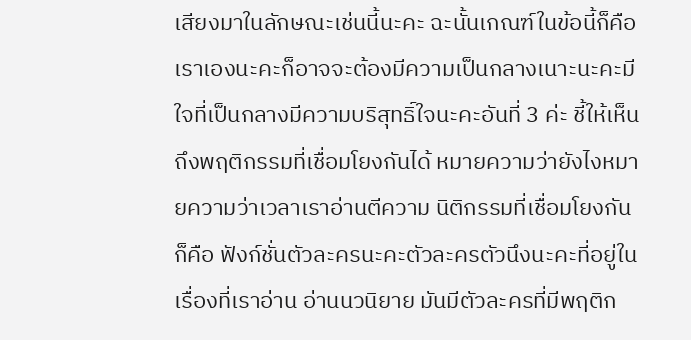เสียงมาในลักษณะเช่นนี้นะคะ ฉะนั้นเกณฑ์ในข้อนี้ก็คือเราเองนะคะก็อาจจะต้องมีความเป็นกลางเนาะนะคะมี ใจที่เป็นกลางมีความบริสุทธิ์ใจนะคะอันที่ 3 ค่ะ ชี้ให้เห็นถึงพฤติกรรมที่เชื่อมโยงกันได้ หมายความว่ายังไงหมายความว่าเวลาเราอ่านตีความ นิติกรรมที่เชื่อมโยงกันก็คือ ฟังก์ชั่นตัวละครนะคะตัวละครตัวนึงนะคะที่อยู่ในเรื่องที่เราอ่าน อ่านนวนิยาย มันมีตัวละครที่มีพฤติก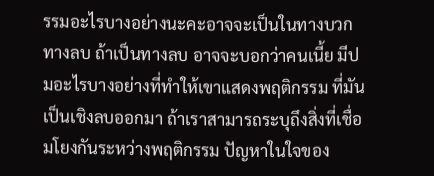รรมอะไรบางอย่างนะคะอาจจะเป็นในทางบวก ทางลบ ถ้าเป็นทางลบ อาจจะบอกว่าคนเนี้ย มีปมอะไรบางอย่างที่ทำให้เขาแสดงพฤติกรรม ที่มันเป็นเชิงลบออกมา ถ้าเราสามารถระบุถึงสิ่งที่เชื่อมโยงกันระหว่างพฤติกรรม ปัญหาในใจของ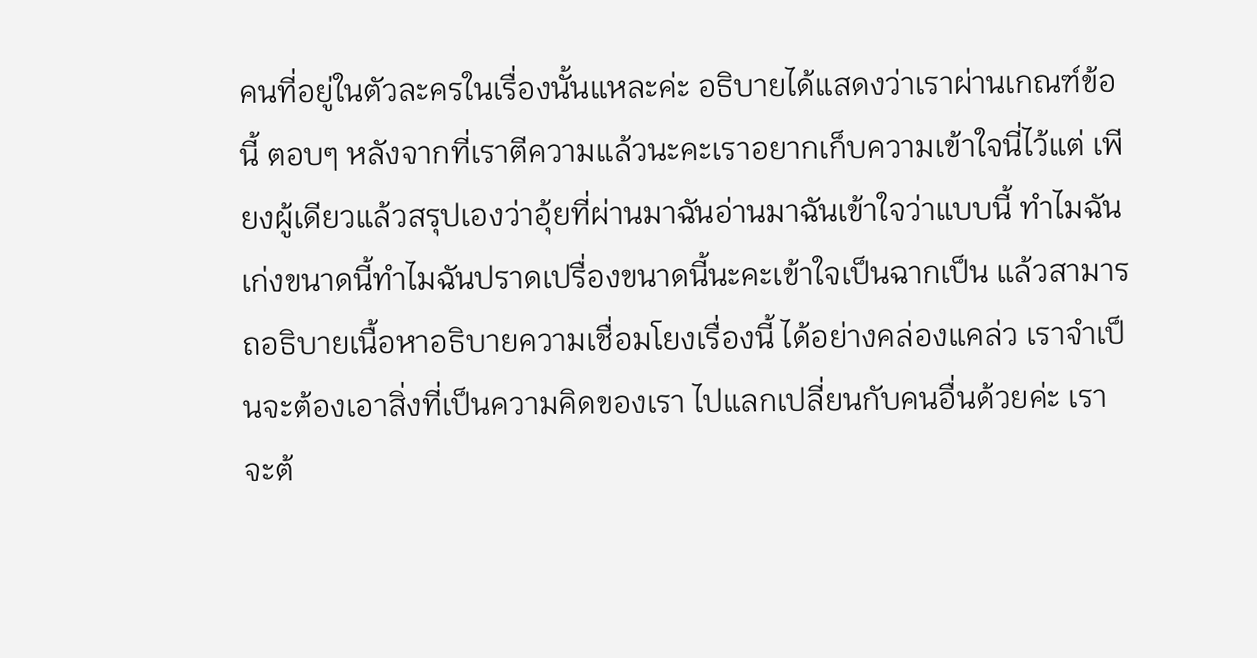คนที่อยู่ในตัวละครในเรื่องนั้นแหละค่ะ อธิบายได้แสดงว่าเราผ่านเกณฑ์ข้อนี้ ตอบๆ หลังจากที่เราตีความแล้วนะคะเราอยากเก็บความเข้าใจนี่ไว้แต่ เพียงผู้เดียวแล้วสรุปเองว่าอุ้ยที่ผ่านมาฉันอ่านมาฉันเข้าใจว่าแบบนี้ ทำไมฉันเก่งขนาดนี้ทำไมฉันปราดเปรื่องขนาดนี้นะคะเข้าใจเป็นฉากเป็น แล้วสามารถอธิบายเนื้อหาอธิบายความเชื่อมโยงเรื่องนี้ ได้อย่างคล่องแคล่ว เราจำเป็นจะต้องเอาสิ่งที่เป็นความคิดของเรา ไปแลกเปลี่ยนกับคนอื่นด้วยค่ะ เราจะต้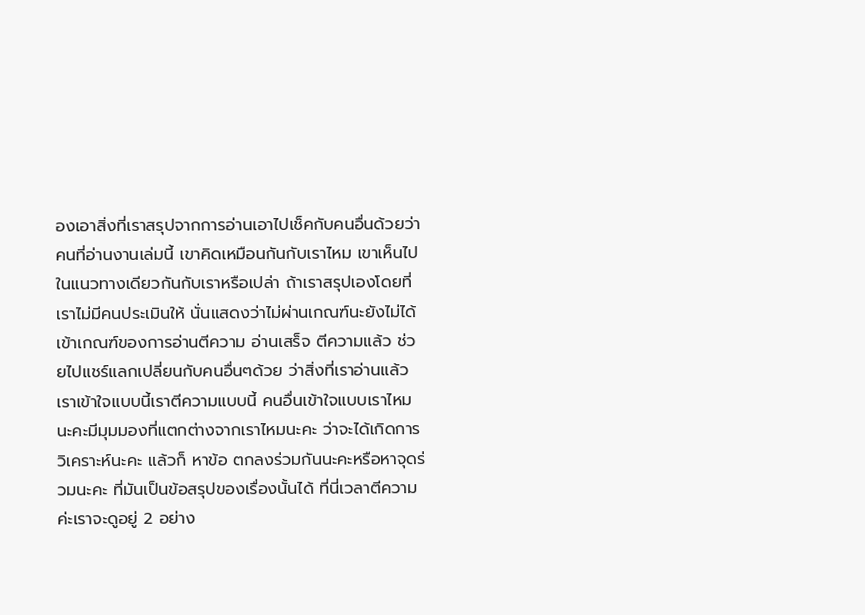องเอาสิ่งที่เราสรุปจากการอ่านเอาไปเช็คกับคนอื่นด้วยว่า คนที่อ่านงานเล่มนี้ เขาคิดเหมือนกันกับเราไหม เขาเห็นไปในแนวทางเดียวกันกับเราหรือเปล่า ถ้าเราสรุปเองโดยที่เราไม่มีคนประเมินให้ นั่นแสดงว่าไม่ผ่านเกณฑ์นะยังไม่ได้เข้าเกณฑ์ของการอ่านตีความ อ่านเสร็จ ตีความแล้ว ช่วยไปแชร์แลกเปลี่ยนกับคนอื่นๆด้วย ว่าสิ่งที่เราอ่านแล้วเราเข้าใจแบบนี้เราตีความแบบนี้ คนอื่นเข้าใจแบบเราไหมนะคะมีมุมมองที่แตกต่างจากเราไหมนะคะ ว่าจะได้เกิดการวิเคราะห์นะคะ แล้วก็ หาข้อ ตกลงร่วมกันนะคะหรือหาจุดร่วมนะคะ ที่มันเป็นข้อสรุปของเรื่องนั้นได้ ที่นี่เวลาตีความค่ะเราจะดูอยู่ 2 อย่าง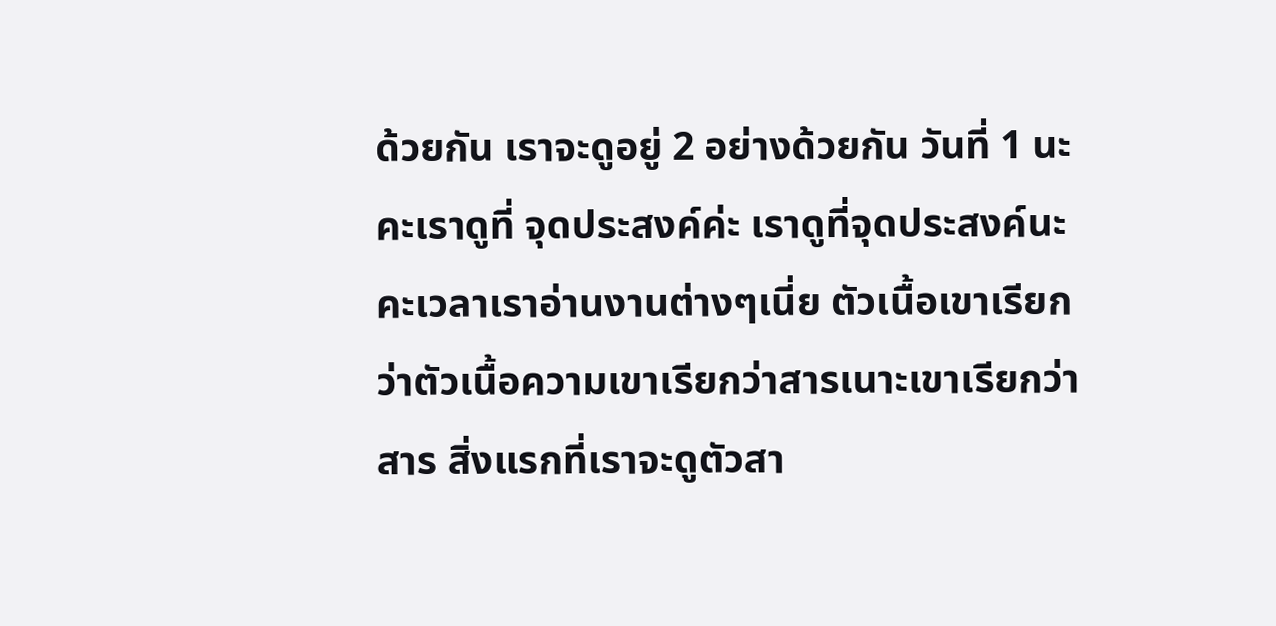ด้วยกัน เราจะดูอยู่ 2 อย่างด้วยกัน วันที่ 1 นะคะเราดูที่ จุดประสงค์ค่ะ เราดูที่จุดประสงค์นะคะเวลาเราอ่านงานต่างๆเนี่ย ตัวเนื้อเขาเรียกว่าตัวเนื้อความเขาเรียกว่าสารเนาะเขาเรียกว่าสาร สิ่งแรกที่เราจะดูตัวสา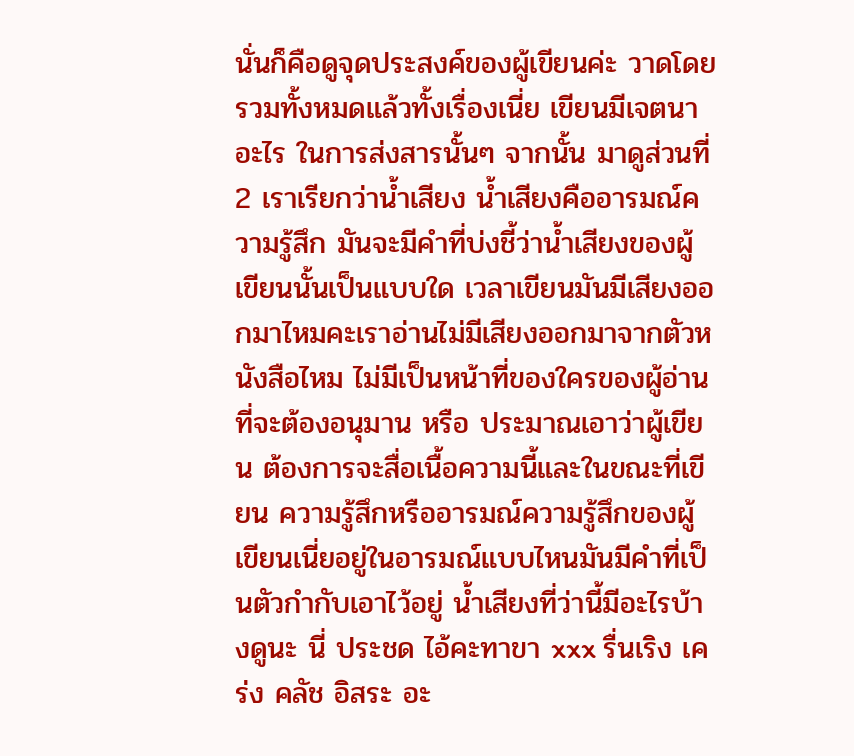นั่นก็คือดูจุดประสงค์ของผู้เขียนค่ะ วาดโดยรวมทั้งหมดแล้วทั้งเรื่องเนี่ย เขียนมีเจตนาอะไร ในการส่งสารนั้นๆ จากนั้น มาดูส่วนที่ 2 เราเรียกว่าน้ำเสียง น้ำเสียงคืออารมณ์ความรู้สึก มันจะมีคำที่บ่งชี้ว่าน้ำเสียงของผู้เขียนนั้นเป็นแบบใด เวลาเขียนมันมีเสียงออกมาไหมคะเราอ่านไม่มีเสียงออกมาจากตัวหนังสือไหม ไม่มีเป็นหน้าที่ของใครของผู้อ่านที่จะต้องอนุมาน หรือ ประมาณเอาว่าผู้เขียน ต้องการจะสื่อเนื้อความนี้และในขณะที่เขียน ความรู้สึกหรืออารมณ์ความรู้สึกของผู้เขียนเนี่ยอยู่ในอารมณ์แบบไหนมันมีคำที่เป็นตัวกำกับเอาไว้อยู่ น้ำเสียงที่ว่านี้มีอะไรบ้างดูนะ นี่ ประชด ไอ้คะทาขา xxx รื่นเริง เคร่ง คลัช อิสระ อะ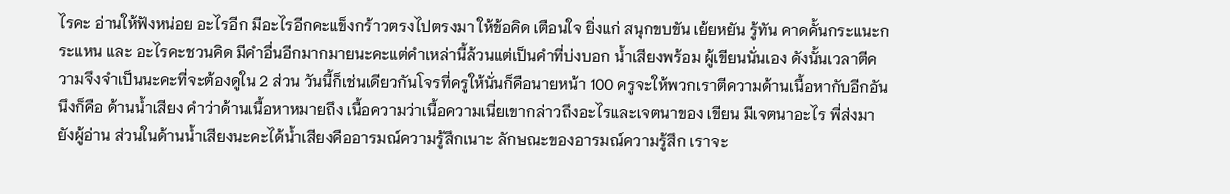ไรคะ อ่านให้ฟังหน่อย อะไรอีก มีอะไรอีกคะแข็งกร้าวตรงไปตรงมา ให้ข้อคิด เตือนใจ ยิ่งแก่ สนุกขบขัน เย้ยหยัน รู้ทัน คาดคั้นกระแนะกระแหน และ อะไรคะชวนคิด มีคำอื่นอีกมากมายนะคะแต่คำเหล่านี้ล้วนแต่เป็นคำที่บ่งบอก น้ำเสียงพร้อม ผู้เขียนนั่นเอง ดังนั้นเวลาตีความจึงจำเป็นนะคะที่จะต้องดูใน 2 ส่วน วันนี้ก็เช่นเดียวกันโจรที่ครูให้นั่นก็คือนายหน้า 100 ครูจะให้พวกเราตีความด้านเนื้อหากับอีกอันนึงก็คือ ด้านน้ำเสียง คำว่าด้านเนื้อหาหมายถึง เนื้อความว่าเนื้อความเนี่ยเขากล่าวถึงอะไรและเจตนาของ เขียน มีเจตนาอะไร พี่ส่งมายังผู้อ่าน ส่วนในด้านน้ำเสียงนะคะได้น้ำเสียงคืออารมณ์ความรู้สึกเนาะ ลักษณะของอารมณ์ความรู้สึก เราจะ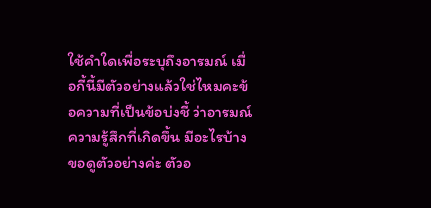ใช้คำใดเพื่อระบุถึงอารมณ์ เมื่อกี้นี้มีตัวอย่างแล้วใช่ไหมคะข้อความที่เป็นข้อบ่งชี้ ว่าอารมณ์ความรู้สึกที่เกิดขึ้น มีอะไรบ้าง ขอดูตัวอย่างค่ะ ตัวอ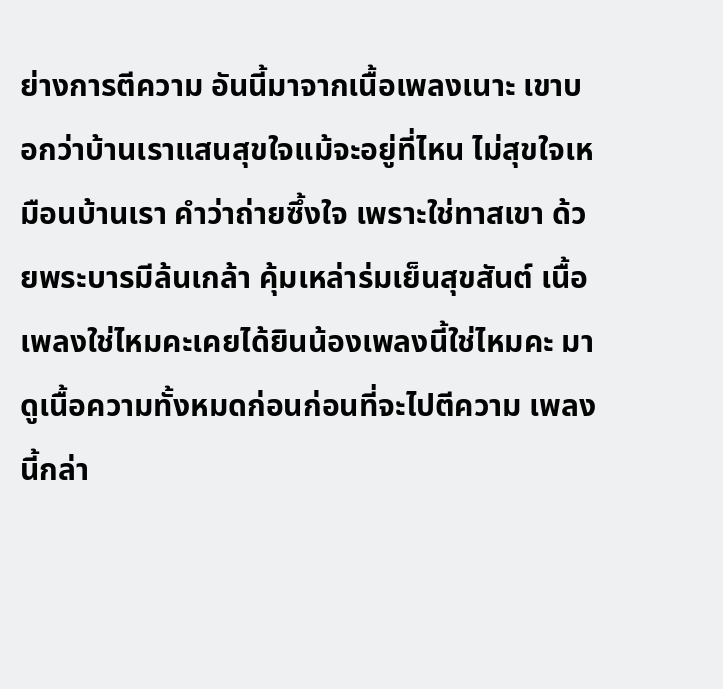ย่างการตีความ อันนี้มาจากเนื้อเพลงเนาะ เขาบอกว่าบ้านเราแสนสุขใจแม้จะอยู่ที่ไหน ไม่สุขใจเหมือนบ้านเรา คำว่าถ่ายซึ้งใจ เพราะใช่ทาสเขา ด้วยพระบารมีล้นเกล้า คุ้มเหล่าร่มเย็นสุขสันต์ เนื้อเพลงใช่ไหมคะเคยได้ยินน้องเพลงนี้ใช่ไหมคะ มาดูเนื้อความทั้งหมดก่อนก่อนที่จะไปตีความ เพลงนี้กล่า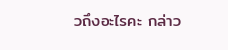วถึงอะไรคะ กล่าว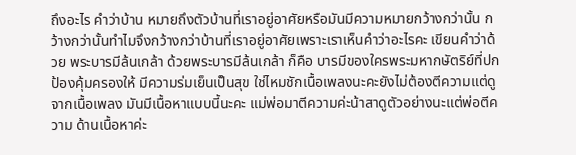ถึงอะไร คำว่าบ้าน หมายถึงตัวบ้านที่เราอยู่อาศัยหรือมันมีความหมายกว้างกว่านั้น กว้างกว่านั้นทำไมจึงกว้างกว่าบ้านที่เราอยู่อาศัยเพราะเราเห็นคำว่าอะไรคะ เขียนคำว่าด้วย พระบารมีล้นเกล้า ด้วยพระบารมีล้นเกล้า ก็คือ บารมีของใครพระมหากษัตริย์ที่ปกป้องคุ้มครองให้ มีความร่มเย็นเป็นสุข ใช่ไหมชักเนื้อเพลงนะคะยังไม่ต้องตีความแต่ดูจากเนื้อเพลง มันมีเนื้อหาแบบนี้นะคะ แม่พ่อมาตีความค่ะน้าสาดูตัวอย่างนะแต่พ่อตีความ ด้านเนื้อหาค่ะ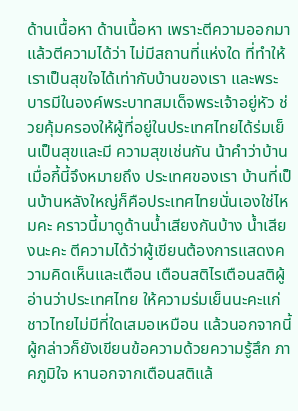ด้านเนื้อหา ด้านเนื้อหา เพราะตีความออกมาแล้วตีความได้ว่า ไม่มีสถานที่แห่งใด ที่ทำให้เราเป็นสุขใจได้เท่ากับบ้านของเรา และพระบารมีในองค์พระบาทสมเด็จพระเจ้าอยู่หัว ช่วยคุ้มครองให้ผู้ที่อยู่ในประเทศไทยได้ร่มเย็นเป็นสุขและมี ความสุขเช่นกัน น้าคำว่าบ้านเมื่อกี้นี้จึงหมายถึง ประเทศของเรา บ้านที่เป็นบ้านหลังใหญ่ก็คือประเทศไทยนั่นเองใช่ไหมคะ คราวนี้มาดูด้านน้ำเสียงกันบ้าง น้ำเสียงนะคะ ตีความได้ว่าผู้เขียนต้องการแสดงความคิดเห็นและเตือน เตือนสติไรเตือนสติผู้อ่านว่าประเทศไทย ให้ความร่มเย็นนะคะแก่ชาวไทยไม่มีที่ใดเสมอเหมือน แล้วนอกจากนี้ผู้กล่าวก็ยังเขียนข้อความด้วยความรู้สึก ภาคภูมิใจ หานอกจากเตือนสติแล้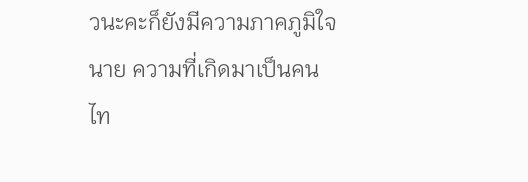วนะคะก็ยังมีความภาคภูมิใจนาย ความที่เกิดมาเป็นคนไท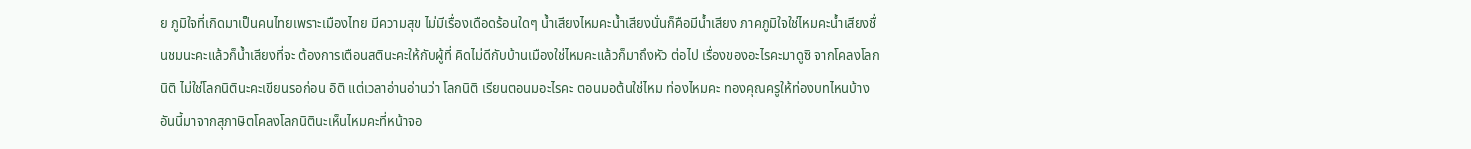ย ภูมิใจที่เกิดมาเป็นคนไทยเพราะเมืองไทย มีความสุข ไม่มีเรื่องเดือดร้อนใดๆ น้ำเสียงไหมคะน้ำเสียงนั่นก็คือมีน้ำเสียง ภาคภูมิใจใช่ไหมคะน้ำเสียงชื่นชมนะคะแล้วก็น้ำเสียงที่จะ ต้องการเตือนสตินะคะให้กับผู้ที่ คิดไม่ดีกับบ้านเมืองใช่ไหมคะแล้วก็มาถึงหัว ต่อไป เรื่องของอะไรคะมาดูซิ จากโคลงโลกนิติ ไม่ใช่โลกนิตินะคะเขียนรอก่อน อิติ แต่เวลาอ่านอ่านว่า โลกนิติ เรียนตอนมอะไรคะ ตอนมอต้นใช่ไหม ท่องไหมคะ ทองคุณครูให้ท่องบทไหนบ้าง อันนี้มาจากสุภาษิตโคลงโลกนิตินะเห็นไหมคะที่หน้าจอ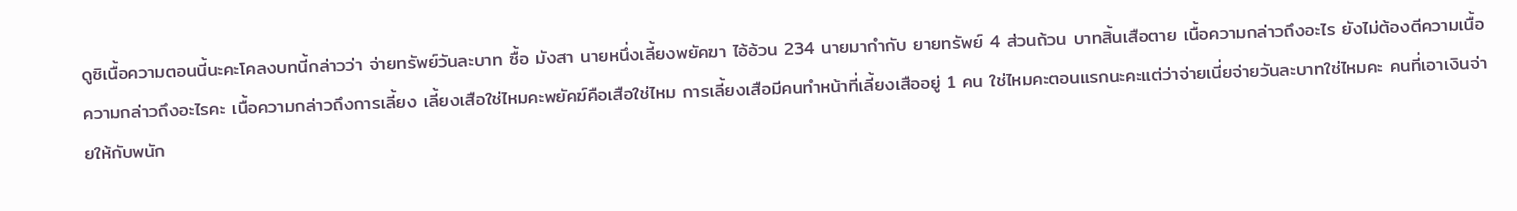ดูซิเนื้อความตอนนี้นะคะโคลงบทนี้กล่าวว่า จ่ายทรัพย์วันละบาท ซื้อ มังสา นายหนึ่งเลี้ยงพยัคฆา ไอ้อ้วน 234 นายมากำกับ ยายทรัพย์ 4 ส่วนถ้วน บาทสิ้นเสือตาย เนื้อความกล่าวถึงอะไร ยังไม่ต้องตีความเนื้อความกล่าวถึงอะไรคะ เนื้อความกล่าวถึงการเลี้ยง เลี้ยงเสือใช่ไหมคะพยัคฆ์คือเสือใช่ไหม การเลี้ยงเสือมีคนทำหน้าที่เลี้ยงเสืออยู่ 1 คน ใช่ไหมคะตอนแรกนะคะแต่ว่าจ่ายเนี่ยจ่ายวันละบาทใช่ไหมคะ คนที่เอาเงินจ่ายให้กับพนัก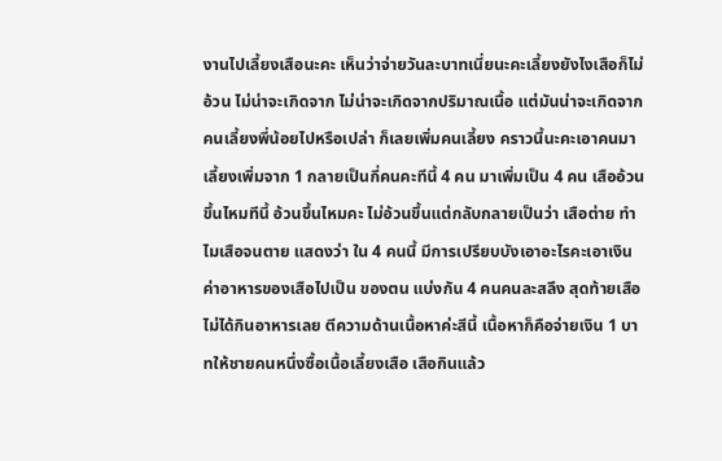งานไปเลี้ยงเสือนะคะ เห็นว่าจ่ายวันละบาทเนี่ยนะคะเลี้ยงยังไงเสือก็ไม่อ้วน ไม่น่าจะเกิดจาก ไม่น่าจะเกิดจากปริมาณเนื้อ แต่มันน่าจะเกิดจากคนเลี้ยงพี่น้อยไปหรือเปล่า ก็เลยเพิ่มคนเลี้ยง คราวนี้นะคะเอาคนมาเลี้ยงเพิ่มจาก 1 กลายเป็นกี่คนคะทีนี้ 4 คน มาเพิ่มเป็น 4 คน เสืออ้วนขึ้นไหมทีนี้ อ้วนขึ้นไหมคะ ไม่อ้วนขึ้นแต่กลับกลายเป็นว่า เสือต่าย ทำไมเสือจนตาย แสดงว่า ใน 4 คนนี้ มีการเปรียบบังเอาอะไรคะเอาเงินค่าอาหารของเสือไปเป็น ของตน แบ่งกัน 4 คนคนละสลึง สุดท้ายเสือไม่ได้กินอาหารเลย ตีความด้านเนื้อหาค่ะสีนี้ เนื้อหาก็คือจ่ายเงิน 1 บาทให้ชายคนหนึ่งซื้อเนื้อเลี้ยงเสือ เสือกินแล้ว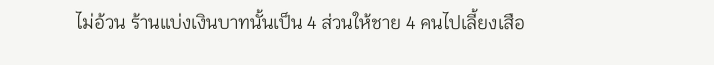ไม่อ้วน ร้านแบ่งเงินบาทนั้นเป็น 4 ส่วนให้ชาย 4 คนไปเลี้ยงเสือ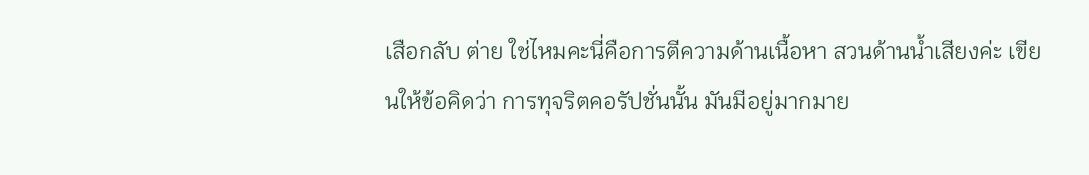เสือกลับ ต่าย ใช่ไหมคะนี่คือการตีความด้านเนื้อหา สวนด้านน้ำเสียงค่ะ เขียนให้ข้อคิดว่า การทุจริตคอรัปชั่นนั้น มันมีอยู่มากมาย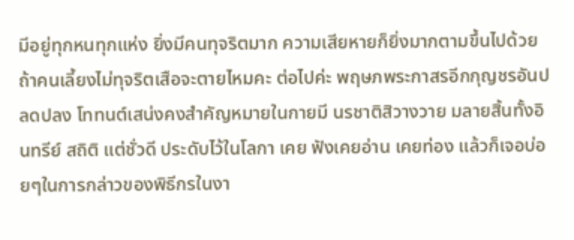มีอยู่ทุกหนทุกแห่ง ยิ่งมีคนทุจริตมาก ความเสียหายก็ยิ่งมากตามขึ้นไปด้วย ถ้าคนเลี้ยงไม่ทุจริตเสือจะตายไหมคะ ต่อไปค่ะ พฤษภพระกาสรอีกกุญชรอันปลดปลง โททนต์เสน่งคงสำคัญหมายในกายมี นรชาติสิวางวาย มลายสิ้นทั้งอินทรีย์ สถิติ แต่ชั่วดี ประดับไว้ในโลกา เคย ฟังเคยอ่าน เคยท่อง แล้วก็เจอบ่อยๆในการกล่าวของพิธีกรในงา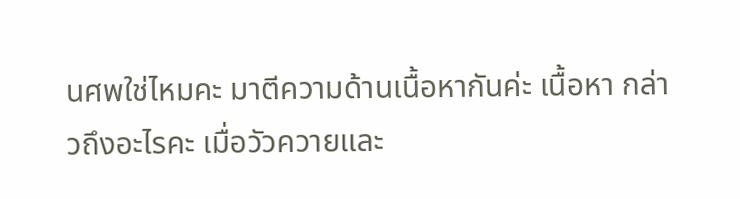นศพใช่ไหมคะ มาตีความด้านเนื้อหากันค่ะ เนื้อหา กล่าวถึงอะไรคะ เมื่อวัวควายและ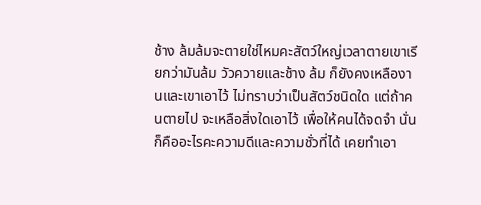ช้าง ล้มล้มจะตายใช่ไหมคะสัตว์ใหญ่เวลาตายเขาเรียกว่ามันล้ม วัวควายและช้าง ล้ม ก็ยังคงเหลืองานและเขาเอาไว้ ไม่ทราบว่าเป็นสัตว์ชนิดใด แต่ถ้าคนตายไป จะเหลือสิ่งใดเอาไว้ เพื่อให้คนได้จดจำ นั่นก็คืออะไรคะความดีและความชั่วที่ได้ เคยทำเอา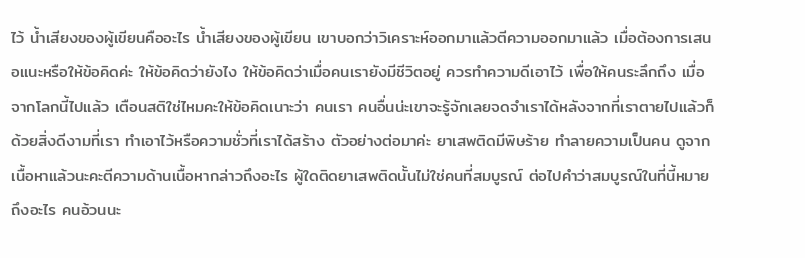ไว้ น้ำเสียงของผู้เขียนคืออะไร น้ำเสียงของผู้เขียน เขาบอกว่าวิเคราะห์ออกมาแล้วตีความออกมาแล้ว เมื่อต้องการเสนอแนะหรือให้ข้อคิดค่ะ ให้ข้อคิดว่ายังไง ให้ข้อคิดว่าเมื่อคนเรายังมีชีวิตอยู่ ควรทำความดีเอาไว้ เพื่อให้คนระลึกถึง เมื่อจากโลกนี้ไปแล้ว เตือนสติใช่ไหมคะให้ข้อคิดเนาะว่า คนเรา คนอื่นน่ะเขาจะรู้จักเลยจดจำเราได้หลังจากที่เราตายไปแล้วก็ด้วยสิ่งดีงามที่เรา ทำเอาไว้หรือความชั่วที่เราได้สร้าง ตัวอย่างต่อมาค่ะ ยาเสพติดมีพิษร้าย ทำลายความเป็นคน ดูจากเนื้อหาแล้วนะคะตีความด้านเนื้อหากล่าวถึงอะไร ผู้ใดติดยาเสพติดนั้นไม่ใช่คนที่สมบูรณ์ ต่อไปคำว่าสมบูรณ์ในที่นี้หมายถึงอะไร คนอ้วนนะ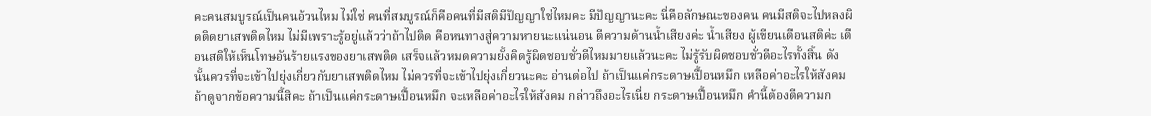คะคนสมบูรณ์เป็นคนอ้วนไหม ไม่ใช่ คนที่สมบูรณ์ก็คือคนที่มีสติมีปัญญาใช่ไหมคะ มีปัญญานะคะ นี่คือลักษณะของคน คนมีสติจะไปหลงผิดติดยาเสพติดไหม ไม่มีเพราะรู้อยู่แล้วว่าถ้าไปติด คือหนทางสู่ความหายนะแน่นอน ตีความด้านน้ำเสียงค่ะ น้ำเสียง ผู้เขียนเตือนสติค่ะ เตือนสติให้เห็นโทษอันร้ายแรงของยาเสพติด เสร็จแล้วหมดความยั้งคิดรู้ผิดชอบชั่วดีไหมมายแล้วนะคะ ไม่รู้รับผิดชอบชั่วดีอะไรทั้งสิ้น ดังนั้นควรที่จะเข้าไปยุ่งเกี่ยวกับยาเสพติดไหม ไม่ควรที่จะเข้าไปยุ่งเกี่ยวนะคะ อ่านต่อไป ถ้าเป็นแค่กระดาษเปื้อนหมึก เหลือค่าอะไรให้สังคม ถ้าดูจากข้อความนี้สิคะ ถ้าเป็นแค่กระดาษเปื้อนหมึก จะเหลือค่าอะไรให้สังคม กล่าวถึงอะไรเนี่ย กระดาษเปื้อนหมึก คำนี้ต้องตีความก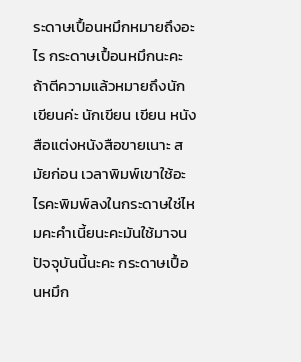ระดาษเปื้อนหมึกหมายถึงอะไร กระดาษเปื้อนหมึกนะคะถ้าตีความแล้วหมายถึงนักเขียนค่ะ นักเขียน เขียน หนังสือแต่งหนังสือขายเนาะ สมัยก่อน เวลาพิมพ์เขาใช้อะไรคะพิมพ์ลงในกระดาษใช่ไหมคะคำเนี้ยนะคะมันใช้มาจน ปัจจุบันนี้นะคะ กระดาษเปื้อนหมึก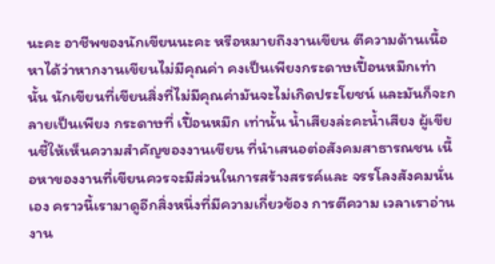นะคะ อาชีพของนักเขียนนะคะ หรือหมายถึงงานเขียน ตีความด้านเนื้อหาได้ว่าหากงานเขียนไม่มีคุณค่า คงเป็นเพียงกระดาษเปื้อนหมึกเท่านั้น นักเขียนที่เขียนสิ่งที่ไม่มีคุณค่ามันจะไม่เกิดประโยชน์ และมันก็จะกลายเป็นเพียง กระดาษที่ เปื้อนหมึก เท่านั้น น้ำเสียงล่ะคะน้ำเสียง ผู้เขียนชี้ให้เห็นความสำคัญของงานเขียน ที่นำเสนอต่อสังคมสาธารณชน เนื้อหาของงานที่เขียนควรจะมีส่วนในการสร้างสรรค์และ จรรโลงสังคมนั่นเอง คราวนี้เรามาดูอีกสิ่งหนึ่งที่มีความเกี่ยวข้อง การตีความ เวลาเราอ่านงาน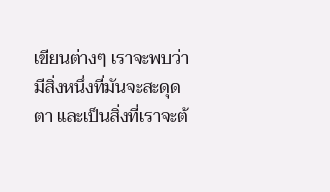เขียนต่างๆ เราจะพบว่ามีสิ่งหนึ่งที่มันจะสะดุดตา และเป็นสิ่งที่เราจะต้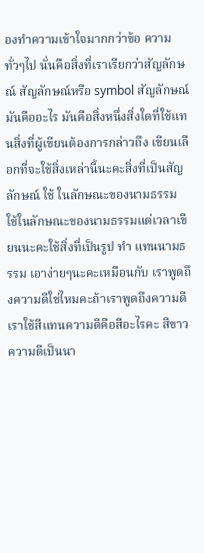องทำความเข้าใจมากกว่าข้อ ความทั่วๆไป นั่นคือสิ่งที่เราเรียกว่าสัญลักษณ์ สัญลักษณ์หรือ symbol สัญลักษณ์มันคืออะไร มันคือสิ่งหนึ่งสิ่งใดที่ใช้แทนสิ่งที่ผู้เขียนต้องการกล่าวถึง เขียนเลือกที่จะใช้สิ่งเหล่านี้นะคะสิ่งที่เป็นสัญลักษณ์ ใช้ ในลักษณะของนามธรรม ใช้ในลักษณะของนามธรรมแต่เวลาเขียนนะคะใช้สิ่งที่เป็นรูป ทำ แทนนามธรรม เอาง่ายๆนะคะเหมือนกับ เราพูดถึงความดีใช่ไหมคะถ้าเราพูดถึงความดีเราใช้สีแทนความดีคือสีอะไรคะ สีขาวความดีเป็นนา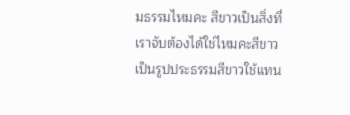มธรรมไหมคะ สีขาวเป็นสิ่งที่เราจับต้องได้ใช่ไหมคะสีขาวเป็นรูปประธรรมสีขาวใช้แทน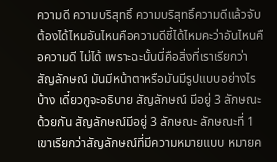ความดี ความบริสุทธิ์ ความบริสุทธิ์ความดีแล้วจับต้องได้ไหมอันไหนคือความดีชี้ได้ไหมคะว่าอันไหนคือความดี ไม่ได้ เพราะฉะนั้นนี่คือสิ่งที่เราเรียกว่าสัญลักษณ์ มันมีหน้าตาหรือมันมีรูปแบบอย่างไรบ้าง เดี๋ยวกูจะอธิบาย สัญลักษณ์ มีอยู่ 3 ลักษณะด้วยกัน สัญลักษณ์มีอยู่ 3 ลักษณะ ลักษณะที่ 1 เขาเรียกว่าสัญลักษณ์ที่มีความหมายแบบ หมายค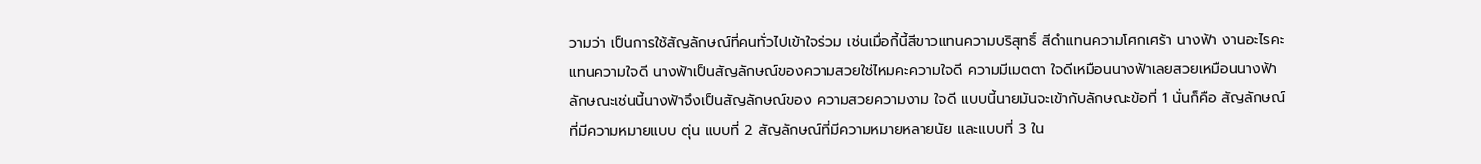วามว่า เป็นการใช้สัญลักษณ์ที่คนทั่วไปเข้าใจร่วม เช่นเมื่อกี้นี้สีขาวแทนความบริสุทธิ์ สีดำแทนความโศกเศร้า นางฟ้า งานอะไรคะ แทนความใจดี นางฟ้าเป็นสัญลักษณ์ของความสวยใช่ไหมคะความใจดี ความมีเมตตา ใจดีเหมือนนางฟ้าเลยสวยเหมือนนางฟ้า ลักษณะเช่นนี้นางฟ้าจึงเป็นสัญลักษณ์ของ ความสวยความงาม ใจดี แบบนี้นายมันจะเข้ากับลักษณะข้อที่ 1 นั่นก็คือ สัญลักษณ์ที่มีความหมายแบบ ตุ่น แบบที่ 2 สัญลักษณ์ที่มีความหมายหลายนัย และแบบที่ 3 ใน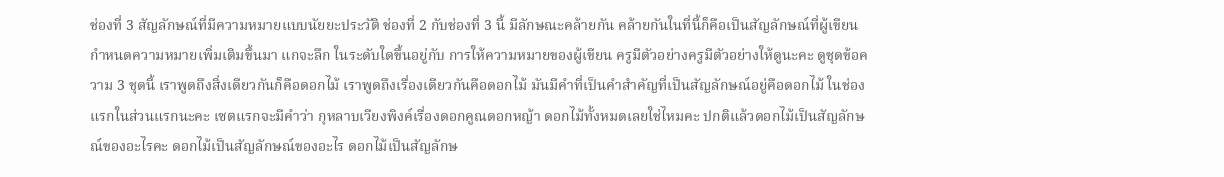ช่องที่ 3 สัญลักษณ์ที่มีความหมายแบบนัยยะประวัติ ช่องที่ 2 กับช่องที่ 3 นี้ มีลักษณะคล้ายกัน คล้ายกันในที่นี้ก็คือเป็นสัญลักษณ์ที่ผู้เขียนกำหนดความหมายเพิ่มเติมขึ้นมา แกจะลึก ในระดับใดขึ้นอยู่กับ การให้ความหมายของผู้เขียน ครูมีตัวอย่างครูมีตัวอย่างให้ดูนะคะ ดูชุดข้อความ 3 ชุดนี้ เราพูดถึงสิ่งเดียวกันก็คือดอกไม้ เราพูดถึงเรื่องเดียวกันคือดอกไม้ มันมีคำที่เป็นคำสำคัญที่เป็นสัญลักษณ์อยู่คือดอกไม้ ในช่องแรกในส่วนแรกนะคะ เซตแรกจะมีคำว่า กุหลาบเวียงพิงค์เรื่องดอกคูณดอกหญ้า ดอกไม้ทั้งหมดเลยใช่ไหมคะ ปกติแล้วดอกไม้เป็นสัญลักษณ์ของอะไรคะ ดอกไม้เป็นสัญลักษณ์ของอะไร ดอกไม้เป็นสัญลักษ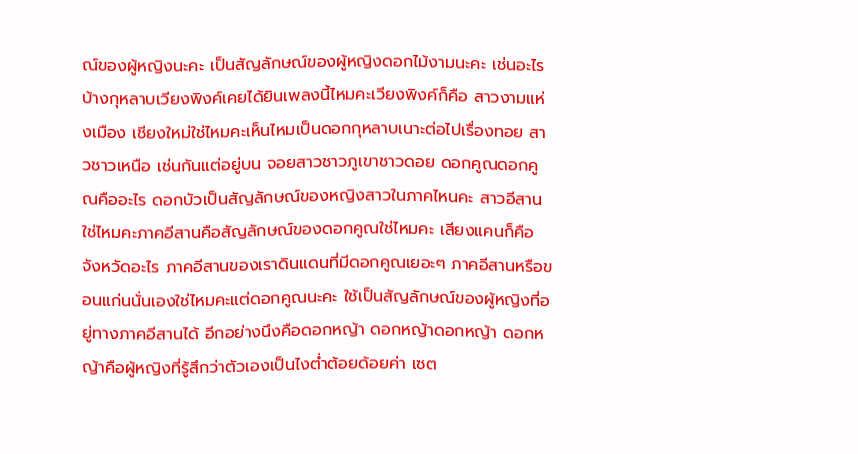ณ์ของผู้หญิงนะคะ เป็นสัญลักษณ์ของผู้หญิงดอกไม้งามนะคะ เช่นอะไรบ้างกุหลาบเวียงพิงค์เคยได้ยินเพลงนี้ไหมคะเวียงพิงค์ก็คือ สาวงามแห่งเมือง เชียงใหม่ใช่ไหมคะเห็นไหมเป็นดอกกุหลาบเนาะต่อไปเรื่องทอย สาวชาวเหนือ เช่นกันแต่อยู่บน จอยสาวชาวภูเขาชาวดอย ดอกคูณดอกคูณคืออะไร ดอกบัวเป็นสัญลักษณ์ของหญิงสาวในภาคไหนคะ สาวอีสานใช่ไหมคะภาคอีสานคือสัญลักษณ์ของดอกคูณใช่ไหมคะ เสียงแคนก็คือจังหวัดอะไร ภาคอีสานของเราดินแดนที่มีดอกคูณเยอะๆ ภาคอีสานหรือขอนแก่นนั่นเองใช่ไหมคะแต่ดอกคูณนะคะ ใช้เป็นสัญลักษณ์ของผู้หญิงที่อยู่ทางภาคอีสานได้ อีกอย่างนึงคือดอกหญ้า ดอกหญ้าดอกหญ้า ดอกหญ้าคือผู้หญิงที่รู้สึกว่าตัวเองเป็นไงต่ำต้อยด้อยค่า เซต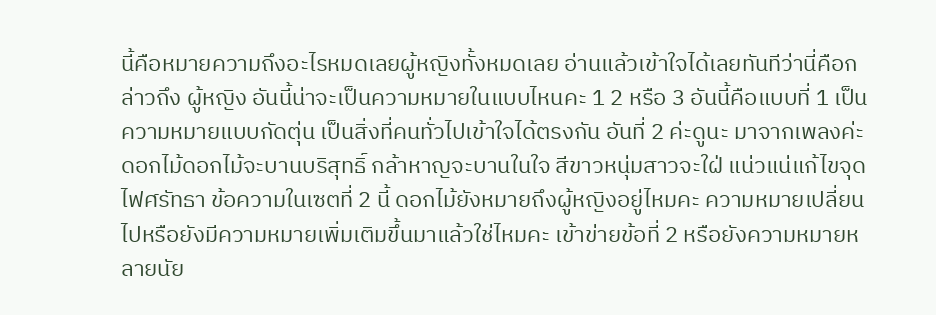นี้คือหมายความถึงอะไรหมดเลยผู้หญิงทั้งหมดเลย อ่านแล้วเข้าใจได้เลยทันทีว่านี่คือกล่าวถึง ผู้หญิง อันนี้น่าจะเป็นความหมายในแบบไหนคะ 1 2 หรือ 3 อันนี้คือแบบที่ 1 เป็นความหมายแบบกัดตุ่น เป็นสิ่งที่คนทั่วไปเข้าใจได้ตรงกัน อันที่ 2 ค่ะดูนะ มาจากเพลงค่ะ ดอกไม้ดอกไม้จะบานบริสุทธิ์ กล้าหาญจะบานในใจ สีขาวหนุ่มสาวจะใฝ่ แน่วแน่แก้ไขจุดไฟศรัทธา ข้อความในเซตที่ 2 นี้ ดอกไม้ยังหมายถึงผู้หญิงอยู่ไหมคะ ความหมายเปลี่ยนไปหรือยังมีความหมายเพิ่มเติมขึ้นมาแล้วใช่ไหมคะ เข้าข่ายข้อที่ 2 หรือยังความหมายหลายนัย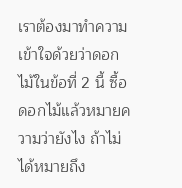เราต้องมาทำความเข้าใจด้วยว่าดอกไม้ในข้อที่ 2 นี้ ซื้อดอกไม้แล้วหมายความว่ายังไง ถ้าไม่ได้หมายถึง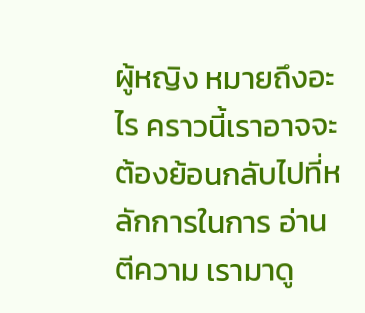ผู้หญิง หมายถึงอะไร คราวนี้เราอาจจะต้องย้อนกลับไปที่หลักการในการ อ่านตีความ เรามาดู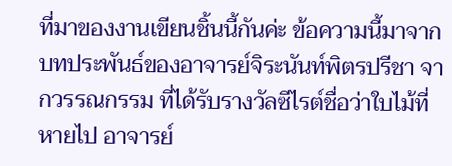ที่มาของงานเขียนชิ้นนี้กันค่ะ ข้อความนี้มาจากบทประพันธ์ของอาจารย์จิระนันท์พิตรปรีชา จากวรรณกรรม ที่ได้รับรางวัลซีไรต์ชื่อว่าใบไม้ที่หายไป อาจารย์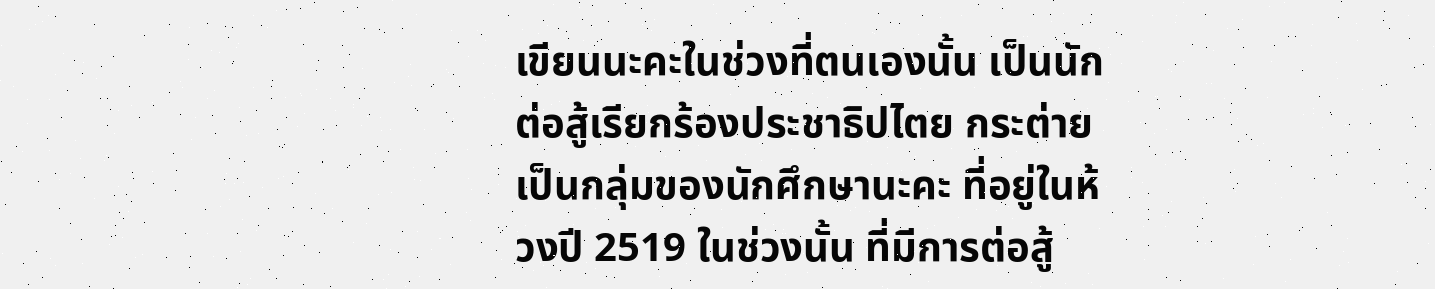เขียนนะคะในช่วงที่ตนเองนั้น เป็นนักต่อสู้เรียกร้องประชาธิปไตย กระต่าย เป็นกลุ่มของนักศึกษานะคะ ที่อยู่ในห้วงปี 2519 ในช่วงนั้น ที่มีการต่อสู้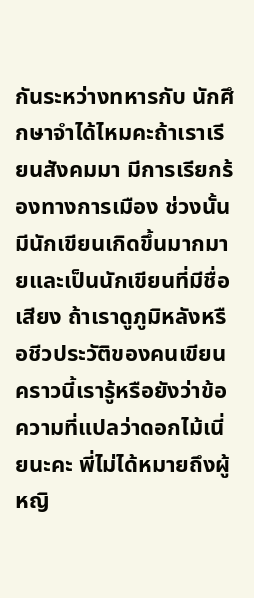กันระหว่างทหารกับ นักศึกษาจำได้ไหมคะถ้าเราเรียนสังคมมา มีการเรียกร้องทางการเมือง ช่วงนั้นมีนักเขียนเกิดขึ้นมากมายและเป็นนักเขียนที่มีชื่อเสียง ถ้าเราดูภูมิหลังหรือชีวประวัติของคนเขียน คราวนี้เรารู้หรือยังว่าข้อความที่แปลว่าดอกไม้เนี่ยนะคะ พี่ไม่ได้หมายถึงผู้หญิ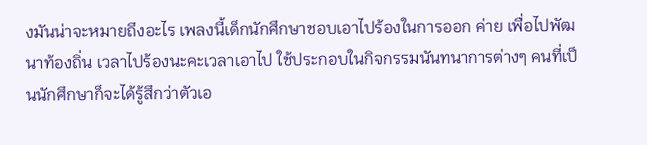งมันน่าจะหมายถึงอะไร เพลงนี้เด็กนักศึกษาชอบเอาไปร้องในการออก ค่าย เพื่อไปพัฒนาท้องถิ่น เวลาไปร้องนะคะเวลาเอาไป ใช้ประกอบในกิจกรรมนันทนาการต่างๆ คนที่เป็นนักศึกษาก็จะได้รู้สึกว่าตัวเอ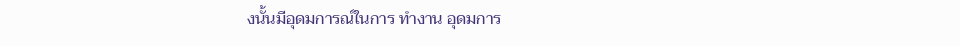งนั้นมีอุดมการณ์ในการ ทำงาน อุดมการ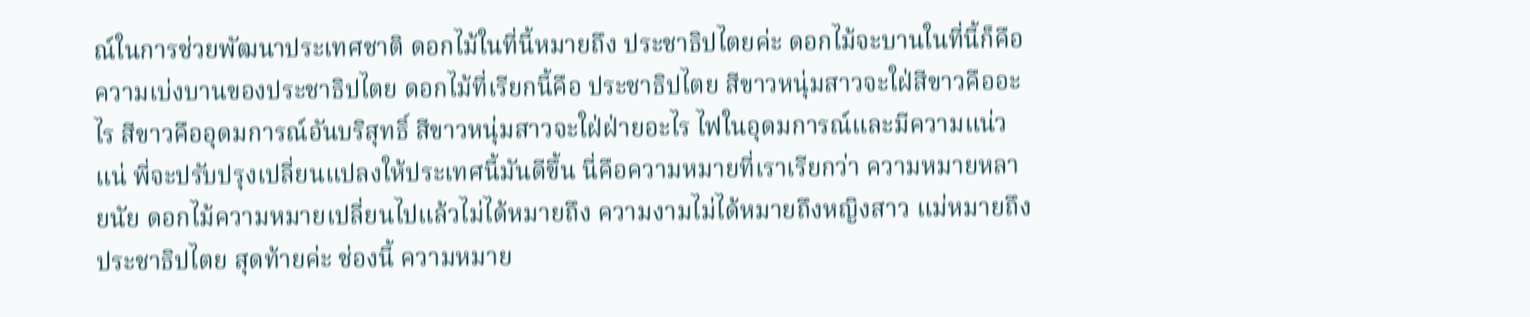ณ์ในการช่วยพัฒนาประเทศชาติ ดอกไม้ในที่นี้หมายถึง ประชาธิปไตยค่ะ ดอกไม้จะบานในที่นี้ก็คือความเบ่งบานของประชาธิปไตย ดอกไม้ที่เรียกนี้คือ ประชาธิปไตย สีขาวหนุ่มสาวจะใฝ่สีขาวคืออะไร สีขาวคืออุดมการณ์อันบริสุทธิ์ สีขาวหนุ่มสาวจะใฝ่ฝ่ายอะไร ไฟในอุดมการณ์และมีความแน่วแน่ พี่จะปรับปรุงเปลี่ยนแปลงให้ประเทศนี้มันดีขึ้น นี่คือความหมายที่เราเรียกว่า ความหมายหลายนัย ดอกไม้ความหมายเปลี่ยนไปแล้วไม่ได้หมายถึง ความงามไม่ได้หมายถึงหญิงสาว แม่หมายถึงประชาธิปไตย สุดท้ายค่ะ ช่องนี้ ความหมาย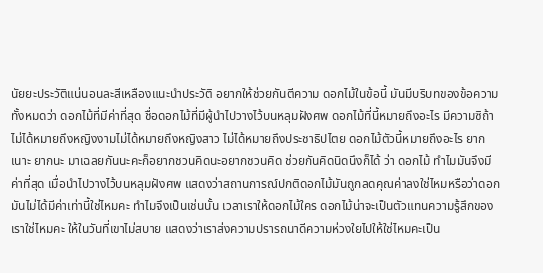นัยยะประวัติแน่นอนละสีเหลืองแนะนำประวัติ อยากให้ช่วยกันตีความ ดอกไม้ในข้อนี้ มันมีบริบทของข้อความทั้งหมดว่า ดอกไม้ที่มีค่าที่สุด ชื่อดอกไม้ที่มีผู้นำไปวางไว้บนหลุมฝังศพ ดอกไม้ที่นี้หมายถึงอะไร มีความซิถ้าไม่ได้หมายถึงหญิงงามไม่ได้หมายถึงหญิงสาว ไม่ได้หมายถึงประชาธิปไตย ดอกไม้ตัวนี้หมายถึงอะไร ยากเนาะ ยากนะ มาเฉลยกันนะคะก็อยากชวนคิดนะอยากชวนคิด ช่วยกันคิดนิดนึงก็ได้ ว่า ดอกไม้ ทำไมมันจึงมีค่าที่สุด เมื่อนำไปวางไว้บนหลุมฝังศพ แสดงว่าสถานการณ์ปกติดอกไม้มันถูกลดคุณค่าลงใช่ไหมหรือว่าดอก มันไม่ได้มีค่าเท่านี้ใช่ไหมคะ ทำไมจึงเป็นเช่นนั้น เวลาเราให้ดอกไม้ใคร ดอกไม้น่าจะเป็นตัวแทนความรู้สึกของเราใช่ไหมคะ ให้ในวันที่เขาไม่สบาย แสดงว่าเราส่งความปรารถนาดีความห่วงใยไปให้ใช่ไหมคะเป็น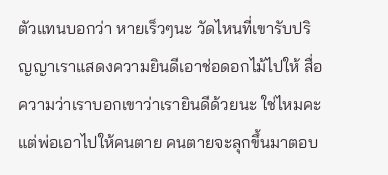ตัวแทนบอกว่า หายเร็วๆนะ วัดไหนที่เขารับปริญญาเราแสดงความยินดีเอาช่อดอกไม้ไปให้ สื่อความว่าเราบอกเขาว่าเรายินดีด้วยนะ ใช่ไหมคะ แต่พ่อเอาไปให้คนตาย คนตายจะลุกขึ้นมาตอบ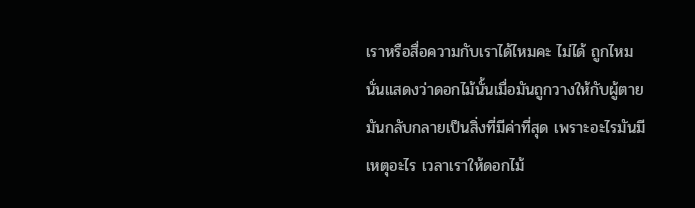เราหรือสื่อความกับเราได้ไหมคะ ไม่ได้ ถูกไหมนั่นแสดงว่าดอกไม้นั้นเมื่อมันถูกวางให้กับผู้ตาย มันกลับกลายเป็นสิ่งที่มีค่าที่สุด เพราะอะไรมันมีเหตุอะไร เวลาเราให้ดอกไม้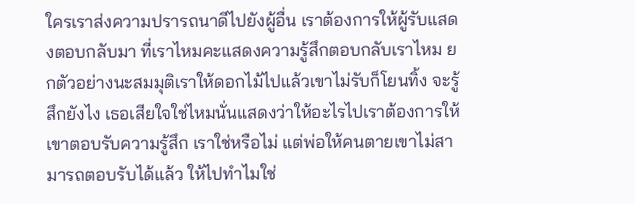ใครเราส่งความปรารถนาดีไปยังผู้อื่น เราต้องการให้ผู้รับแสดงตอบกลับมา ที่เราไหมคะแสดงความรู้สึกตอบกลับเราไหม ยกตัวอย่างนะสมมุติเราให้ดอกไม้ไปแล้วเขาไม่รับก็โยนทิ้ง จะรู้สึกยังไง เธอเสียใจใช่ไหมนั่นแสดงว่าให้อะไรไปเราต้องการให้เขาตอบรับความรู้สึก เราใช่หรือไม่ แต่พ่อให้คนตายเขาไม่สามารถตอบรับได้แล้ว ให้ไปทำไมใช่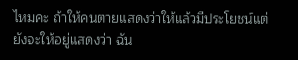ไหมคะ ถ้าให้คนตายแสดงว่าให้แล้วมีประโยชน์แต่ยังจะให้อยู่แสดงว่า ฉัน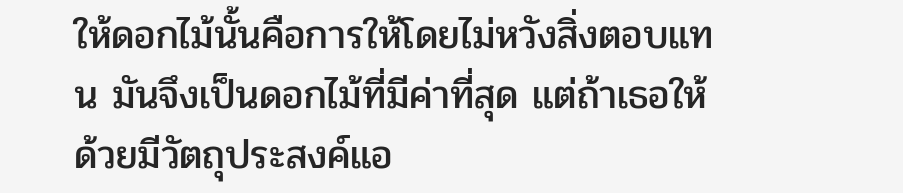ให้ดอกไม้นั้นคือการให้โดยไม่หวังสิ่งตอบแทน มันจึงเป็นดอกไม้ที่มีค่าที่สุด แต่ถ้าเธอให้ด้วยมีวัตถุประสงค์แอ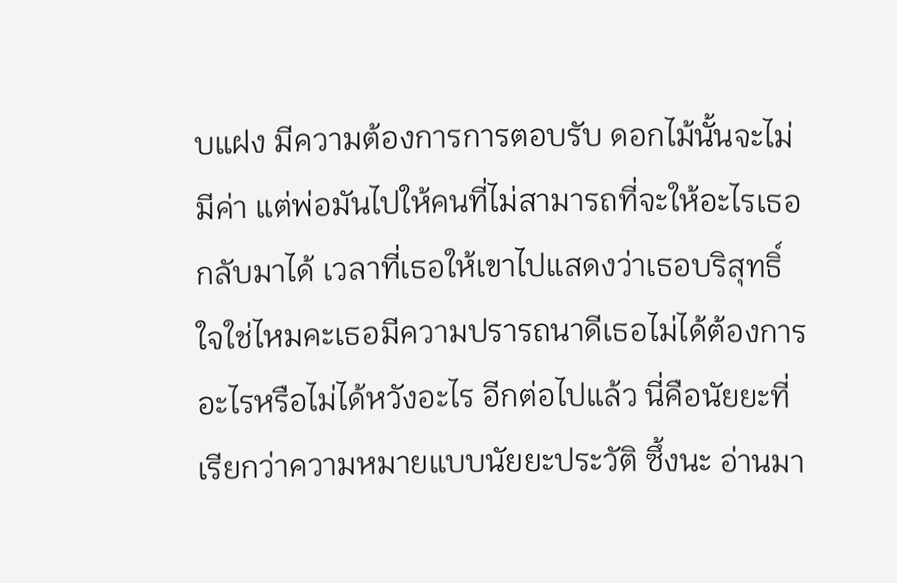บแฝง มีความต้องการการตอบรับ ดอกไม้นั้นจะไม่มีค่า แต่พ่อมันไปให้คนที่ไม่สามารถที่จะให้อะไรเธอกลับมาได้ เวลาที่เธอให้เขาไปแสดงว่าเธอบริสุทธิ์ใจใช่ไหมคะเธอมีความปรารถนาดีเธอไม่ได้ต้องการอะไรหรือไม่ได้หวังอะไร อีกต่อไปแล้ว นี่คือนัยยะที่เรียกว่าความหมายแบบนัยยะประวัติ ซึ้งนะ อ่านมา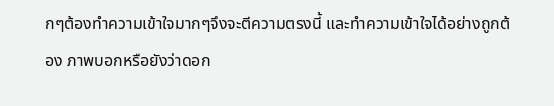กๆต้องทำความเข้าใจมากๆจึงจะตีความตรงนี้ และทำความเข้าใจได้อย่างถูกต้อง ภาพบอกหรือยังว่าดอก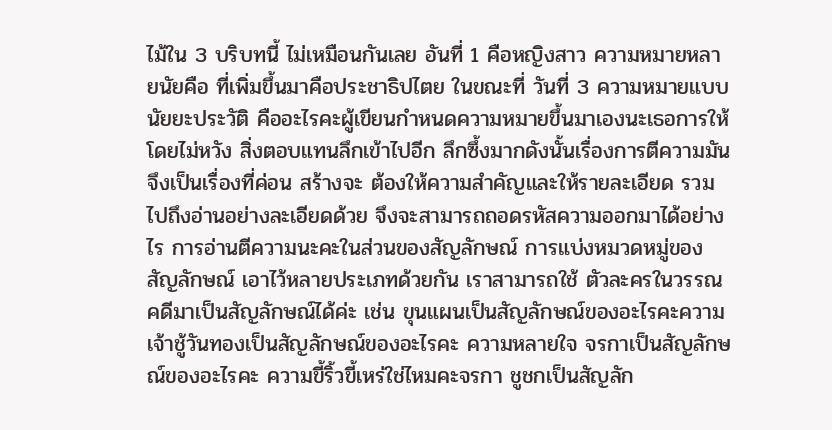ไม้ใน 3 บริบทนี้ ไม่เหมือนกันเลย อันที่ 1 คือหญิงสาว ความหมายหลายนัยคือ ที่เพิ่มขึ้นมาคือประชาธิปไตย ในขณะที่ วันที่ 3 ความหมายแบบนัยยะประวัติ คืออะไรคะผู้เขียนกำหนดความหมายขึ้นมาเองนะเธอการให้โดยไม่หวัง สิ่งตอบแทนลึกเข้าไปอีก ลึกซึ้งมากดังนั้นเรื่องการตีความมันจึงเป็นเรื่องที่ค่อน สร้างจะ ต้องให้ความสำคัญและให้รายละเอียด รวมไปถึงอ่านอย่างละเอียดด้วย จึงจะสามารถถอดรหัสความออกมาได้อย่างไร การอ่านตีความนะคะในส่วนของสัญลักษณ์ การแบ่งหมวดหมู่ของสัญลักษณ์ เอาไว้หลายประเภทด้วยกัน เราสามารถใช้ ตัวละครในวรรณคดีมาเป็นสัญลักษณ์ได้ค่ะ เช่น ขุนแผนเป็นสัญลักษณ์ของอะไรคะความเจ้าชู้วันทองเป็นสัญลักษณ์ของอะไรคะ ความหลายใจ จรกาเป็นสัญลักษณ์ของอะไรคะ ความขี้ริ้วขี้เหร่ใช่ไหมคะจรกา ชูชกเป็นสัญลัก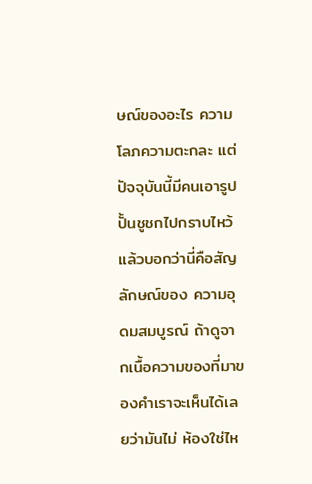ษณ์ของอะไร ความโลภความตะกละ แต่ปัจจุบันนี้มีคนเอารูปปั้นชูชกไปกราบไหว้ แล้วบอกว่านี่คือสัญลักษณ์ของ ความอุดมสมบูรณ์ ถ้าดูจากเนื้อความของที่มาของคำเราจะเห็นได้เลยว่ามันไม่ ห้องใช่ไห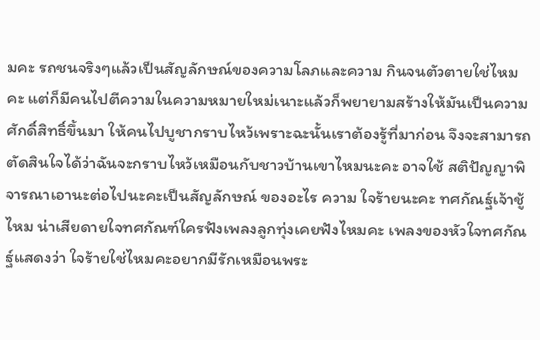มคะ รถชนจริงๆแล้วเป็นสัญลักษณ์ของความโลภและความ กินจนตัวตายใช่ไหมคะ แต่ก็มีคนไปตีความในความหมายใหม่เนาะแล้วก็พยายามสร้างให้มันเป็นความศักดิ์สิทธิ์ขึ้นมา ให้คนไปบูชากราบไหว้เพราะฉะนั้นเราต้องรู้ที่มาก่อน จึงจะสามารถตัดสินใจได้ว่าฉันจะกราบไหว้เหมือนกับชาวบ้านเขาไหมนะคะ อาจใช้ สติปัญญาพิจารณาเอานะต่อไปนะคะเป็นสัญลักษณ์ ของอะไร ความ ใจร้ายนะคะ ทศกัณฐ์เจ้าชู้ไหม น่าเสียดายใจทศกัณฑ์ใครฟังเพลงลูกทุ่งเคยฟังไหมคะ เพลงของหัวใจทศกัณฐ์แสดงว่า ใจร้ายใช่ไหมคะอยากมีรักเหมือนพระ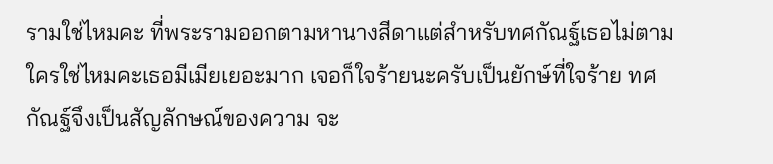รามใช่ไหมคะ ที่พระรามออกตามหานางสีดาแต่สำหรับทศกัณฐ์เธอไม่ตามใครใช่ไหมคะเธอมีเมียเยอะมาก เจอก็ใจร้ายนะครับเป็นยักษ์ที่ใจร้าย ทศกัณฐ์จึงเป็นสัญลักษณ์ของความ จะ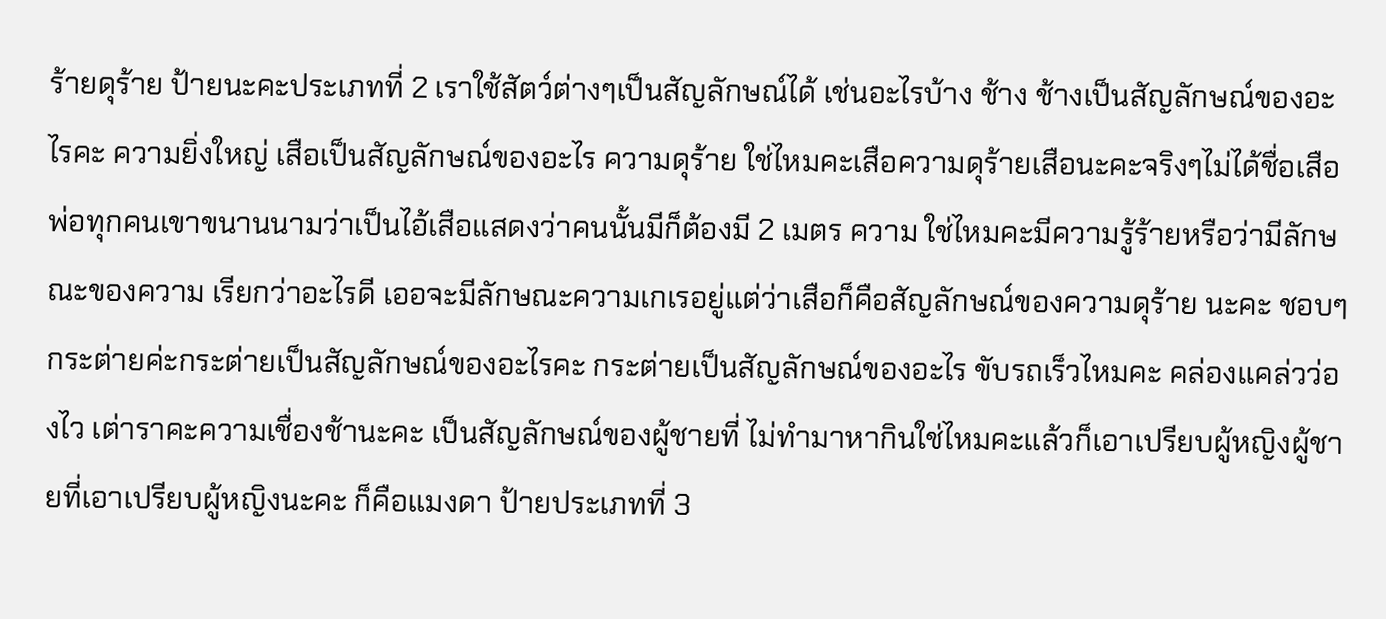ร้ายดุร้าย ป้ายนะคะประเภทที่ 2 เราใช้สัตว์ต่างๆเป็นสัญลักษณ์ได้ เช่นอะไรบ้าง ช้าง ช้างเป็นสัญลักษณ์ของอะไรคะ ความยิ่งใหญ่ เสือเป็นสัญลักษณ์ของอะไร ความดุร้าย ใช่ไหมคะเสือความดุร้ายเสือนะคะจริงๆไม่ได้ชื่อเสือ พ่อทุกคนเขาขนานนามว่าเป็นไอ้เสือแสดงว่าคนนั้นมีก็ต้องมี 2 เมตร ความ ใช่ไหมคะมีความรู้ร้ายหรือว่ามีลักษณะของความ เรียกว่าอะไรดี เออจะมีลักษณะความเกเรอยู่แต่ว่าเสือก็คือสัญลักษณ์ของความดุร้าย นะคะ ชอบๆกระต่ายค่ะกระต่ายเป็นสัญลักษณ์ของอะไรคะ กระต่ายเป็นสัญลักษณ์ของอะไร ขับรถเร็วไหมคะ คล่องแคล่วว่องไว เต่าราคะความเชื่องช้านะคะ เป็นสัญลักษณ์ของผู้ชายที่ ไม่ทำมาหากินใช่ไหมคะแล้วก็เอาเปรียบผู้หญิงผู้ชายที่เอาเปรียบผู้หญิงนะคะ ก็คือแมงดา ป้ายประเภทที่ 3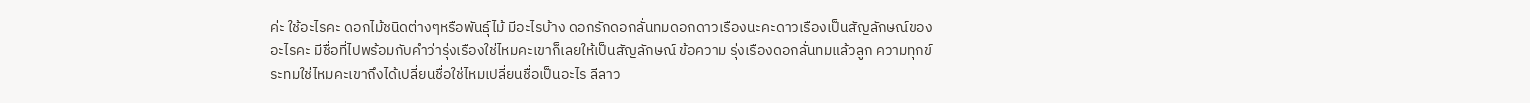ค่ะ ใช้อะไรคะ ดอกไม้ชนิดต่างๆหรือพันธุ์ไม้ มีอะไรบ้าง ดอกรักดอกลั่นทมดอกดาวเรืองนะคะดาวเรืองเป็นสัญลักษณ์ของอะไรคะ มีชื่อที่ไปพร้อมกับคำว่ารุ่งเรืองใช่ไหมคะเขาก็เลยให้เป็นสัญลักษณ์ ข้อความ รุ่งเรืองดอกลั่นทมแล้วลูก ความทุกข์ระทมใช่ไหมคะเขาถึงได้เปลี่ยนชื่อใช่ไหมเปลี่ยนชื่อเป็นอะไร ลีลาว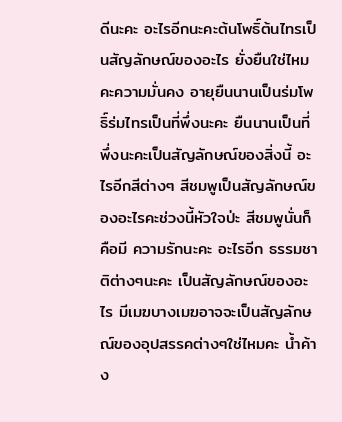ดีนะคะ อะไรอีกนะคะต้นโพธิ์ต้นไทรเป็นสัญลักษณ์ของอะไร ยั่งยืนใช่ไหมคะความมั่นคง อายุยืนนานเป็นร่มโพธิ์ร่มไทรเป็นที่พึ่งนะคะ ยืนนานเป็นที่พึ่งนะคะเป็นสัญลักษณ์ของสิ่งนี้ อะไรอีกสีต่างๆ สีชมพูเป็นสัญลักษณ์ของอะไรคะช่วงนี้หัวใจป่ะ สีชมพูนั่นก็คือมี ความรักนะคะ อะไรอีก ธรรมชาติต่างๆนะคะ เป็นสัญลักษณ์ของอะไร มีเมฆบางเมฆอาจจะเป็นสัญลักษณ์ของอุปสรรคต่างๆใช่ไหมคะ น้ำค้าง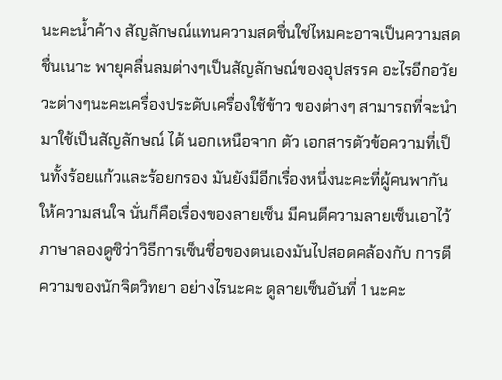นะคะน้ำค้าง สัญลักษณ์แทนความสดชื่นใช่ไหมคะอาจเป็นความสดชื่นเนาะ พายุคลื่นลมต่างๆเป็นสัญลักษณ์ของอุปสรรค อะไรอีกอวัยวะต่างๆนะคะเครื่องประดับเครื่องใช้ข้าว ของต่างๆ สามารถที่จะนำมาใช้เป็นสัญลักษณ์ ได้ นอกเหนือจาก ตัว เอกสารตัวข้อความที่เป็นทั้งร้อยแก้วและร้อยกรอง มันยังมีอีกเรื่องหนึ่งนะคะที่ผู้คนพากันให้ความสนใจ นั่นก็คือเรื่องของลายเซ็น มีคนตีความลายเซ็นเอาไว้ ภาษาลองดูซิว่าวิธีการเซ็นชื่อของตนเองมันไปสอดคล้องกับ การตีความของนักจิตวิทยา อย่างไรนะคะ ดูลายเซ็นอันที่ 1 นะคะ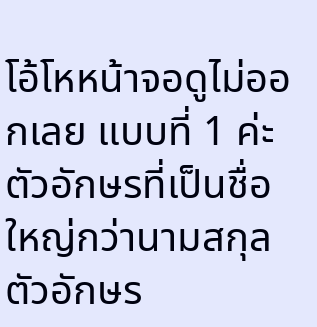โอ้โหหน้าจอดูไม่ออกเลย แบบที่ 1 ค่ะ ตัวอักษรที่เป็นชื่อ ใหญ่กว่านามสกุล ตัวอักษร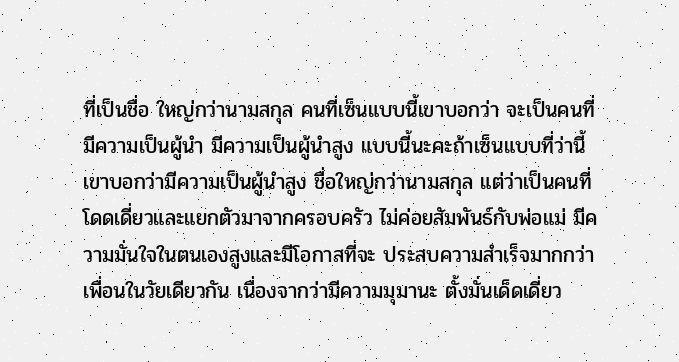ที่เป็นชื่อ ใหญ่กว่านามสกุล คนที่เซ็นแบบนี้เขาบอกว่า จะเป็นคนที่ มีความเป็นผู้นำ มีความเป็นผู้นำสูง แบบนี้นะคะถ้าเซ็นแบบที่ว่านี้ เขาบอกว่ามีความเป็นผู้นำสูง ชื่อใหญ่กว่านามสกุล แต่ว่าเป็นคนที่โดดเดี่ยวและแยกตัวมาจากครอบครัว ไม่ค่อยสัมพันธ์กับพ่อแม่ มีความมั่นใจในตนเองสูงและมีโอกาสที่จะ ประสบความสำเร็จมากกว่าเพื่อนในวัยเดียวกัน เนื่องจากว่ามีความมุมานะ ตั้งมั่นเด็ดเดี่ยว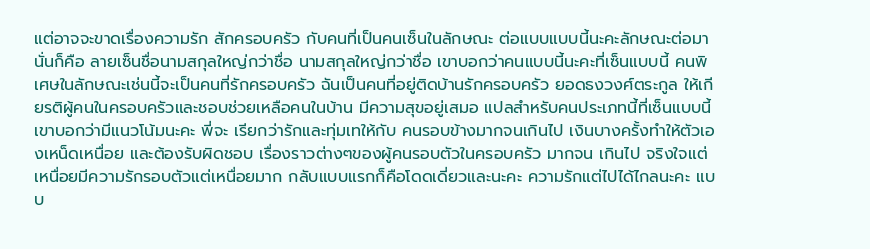แต่อาจจะขาดเรื่องความรัก สักครอบครัว กับคนที่เป็นคนเซ็นในลักษณะ ต่อแบบแบบนี้นะคะลักษณะต่อมานั่นก็คือ ลายเซ็นชื่อนามสกุลใหญ่กว่าชื่อ นามสกุลใหญ่กว่าชื่อ เขาบอกว่าคนแบบนี้นะคะที่เซ็นแบบนี้ คนพิเศษในลักษณะเช่นนี้จะเป็นคนที่รักครอบครัว ฉันเป็นคนที่อยู่ติดบ้านรักครอบครัว ยอดธงวงศ์ตระกูล ให้เกียรติผู้คนในครอบครัวและชอบช่วยเหลือคนในบ้าน มีความสุขอยู่เสมอ แปลสำหรับคนประเภทนี้ที่เซ็นแบบนี้เขาบอกว่ามีแนวโน้มนะคะ พี่จะ เรียกว่ารักและทุ่มเทให้กับ คนรอบข้างมากจนเกินไป เงินบางครั้งทำให้ตัวเองเหน็ดเหนื่อย และต้องรับผิดชอบ เรื่องราวต่างๆของผู้คนรอบตัวในครอบครัว มากจน เกินไป จริงใจแต่เหนื่อยมีความรักรอบตัวแต่เหนื่อยมาก กลับแบบแรกก็คือโดดเดี่ยวและนะคะ ความรักแต่ไปได้ไกลนะคะ แบบ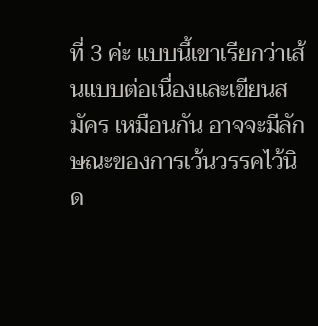ที่ 3 ค่ะ แบบนี้เขาเรียกว่าเส้นแบบต่อเนื่องและเขียนสมัคร เหมือนกัน อาจจะมีลักษณะของการเว้นวรรคไว้นิด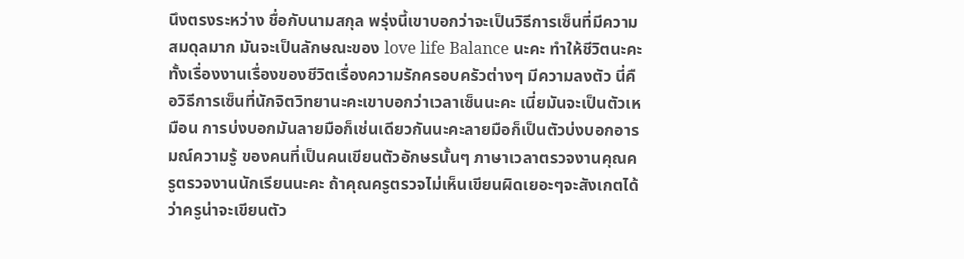นึงตรงระหว่าง ชื่อกับนามสกุล พรุ่งนี้เขาบอกว่าจะเป็นวิธีการเซ็นที่มีความสมดุลมาก มันจะเป็นลักษณะของ love life Balance นะคะ ทำให้ชีวิตนะคะทั้งเรื่องงานเรื่องของชีวิตเรื่องความรักครอบครัวต่างๆ มีความลงตัว นี่คือวิธีการเซ็นที่นักจิตวิทยานะคะเขาบอกว่าเวลาเซ็นนะคะ เนี่ยมันจะเป็นตัวเหมือน การบ่งบอกมันลายมือก็เช่นเดียวกันนะคะลายมือก็เป็นตัวบ่งบอกอารมณ์ความรู้ ของคนที่เป็นคนเขียนตัวอักษรนั้นๆ ภาษาเวลาตรวจงานคุณครูตรวจงานนักเรียนนะคะ ถ้าคุณครูตรวจไม่เห็นเขียนผิดเยอะๆจะสังเกตได้ว่าครูน่าจะเขียนตัว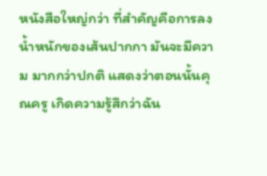หนังสือใหญ่กว่า ที่สำคัญคือการลงน้ำหนักของเส้นปากกา มันจะมีความ มากกว่าปกติ แสดงว่าตอนนั้นคุณครู เกิดความรู้สึกว่าฉัน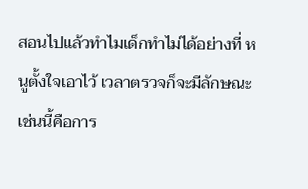สอนไปแล้วทำไมเด็กทำไม่ได้อย่างที่ หนูตั้งใจเอาไว้ เวลาตรวจก็จะมีลักษณะเช่นนี้คือการ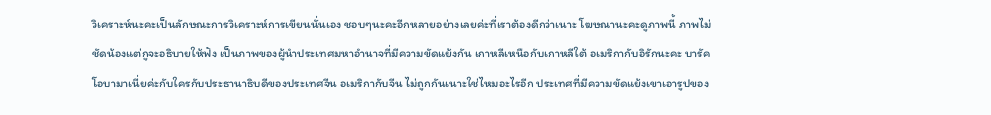วิเคราะห์นะคะเป็นลักษณะการวิเคราะห์การเขียนนั่นเอง ชอบๆนะคะอีกหลายอย่างเลยค่ะที่เราต้องดีกว่าเนาะ โฆษณานะคะดูภาพนี้ ภาพไม่ชัดน้องแต่กูจะอธิบายให้ฟัง เป็นภาพของผู้นำประเทศมหาอำนาจที่มีความขัดแย้งกัน เกาหลีเหนือกับเกาหลีใต้ อเมริกากับอิรักนะคะ บารัคโอบามาเนี่ยค่ะกับใครกับประธานาธิบดีของประเทศจีน อเมริกากับจีน ไม่ถูกกันเนาะใช่ไหมอะไรอีก ประเทศที่มีความขัดแย้งเขาเอารูปของ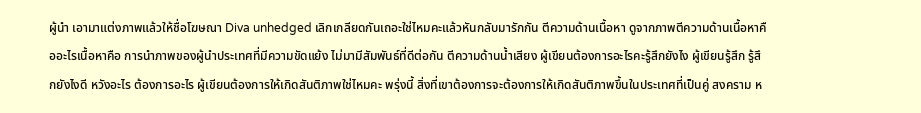ผู้นำ เอามาแต่งภาพแล้วให้ชื่อโฆษณา Diva unhedged เลิกเกลียดกันเถอะใช่ไหมคะแล้วหันกลับมารักกัน ตีความด้านเนื้อหา ดูจากภาพตีความด้านเนื้อหาคืออะไรเนื้อหาคือ การนำภาพของผู้นำประเทศที่มีความขัดแย้ง ไม่มามีสัมพันธ์ที่ดีต่อกัน ตีความด้านน้ำเสียง ผู้เขียนต้องการอะไรคะรู้สึกยังไง ผู้เขียนรู้สึก รู้สึกยังไงดี หวังอะไร ต้องการอะไร ผู้เขียนต้องการให้เกิดสันติภาพใช่ไหมคะ พรุ่งนี้ สิ่งที่เขาต้องการจะต้องการให้เกิดสันติภาพขึ้นในประเทศที่เป็นคู่ สงคราม ห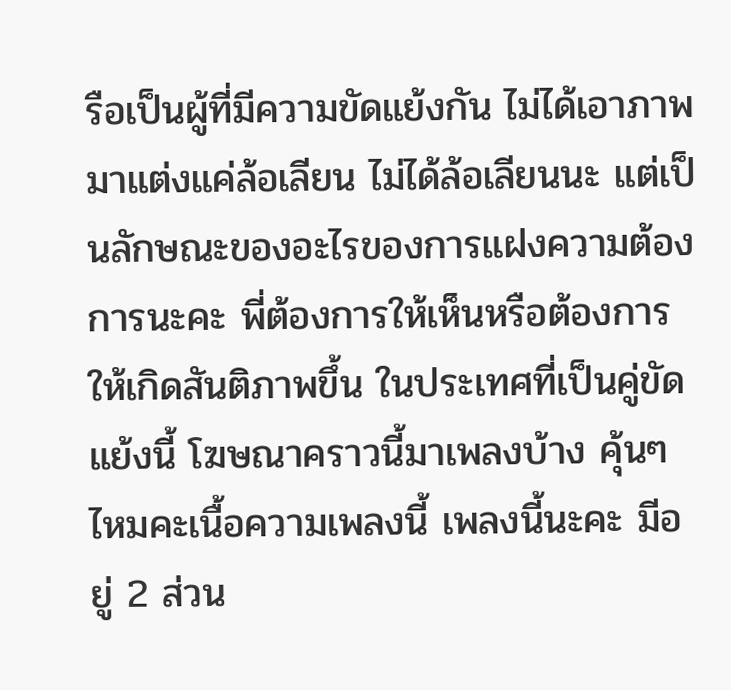รือเป็นผู้ที่มีความขัดแย้งกัน ไม่ได้เอาภาพมาแต่งแค่ล้อเลียน ไม่ได้ล้อเลียนนะ แต่เป็นลักษณะของอะไรของการแฝงความต้องการนะคะ พี่ต้องการให้เห็นหรือต้องการให้เกิดสันติภาพขึ้น ในประเทศที่เป็นคู่ขัดแย้งนี้ โฆษณาคราวนี้มาเพลงบ้าง คุ้นๆไหมคะเนื้อความเพลงนี้ เพลงนี้นะคะ มีอยู่ 2 ส่วน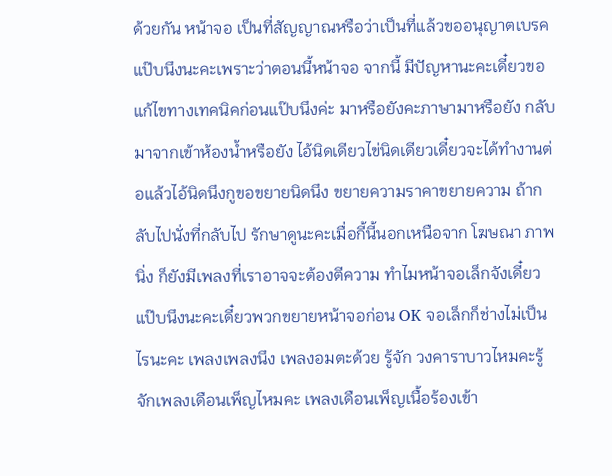ด้วยกัน หน้าจอ เป็นที่สัญญาณหรือว่าเป็นที่แล้วขออนุญาตเบรคแป๊บนึงนะคะเพราะว่าตอนนี้หน้าจอ จากนี้ มีปัญหานะคะเดี๋ยวขอแก้ไขทางเทคนิคก่อนแป๊บนึงค่ะ มาหรือยังคะภาษามาหรือยัง กลับมาจากเข้าห้องน้ำหรือยัง ไอ้นิดเดียวไข่นิดเดียวเดี๋ยวจะได้ทำงานต่อแล้วไอ้นิดนึงกูขอขยายนิดนึง ขยายความราคาขยายความ ถ้ากลับไปนั่งที่กลับไป รักษาดูนะคะเมื่อกี้นี้นอกเหนือจาก โฆษณา ภาพนิ่ง ก็ยังมีเพลงที่เราอาจจะต้องตีความ ทำไมหน้าจอเล็กจังเดี๋ยวแป๊บนึงนะคะเดี๋ยวพวกขยายหน้าจอก่อน OK จอเล็กก็ช่างไม่เป็นไรนะคะ เพลงเพลงนึง เพลงอมตะด้วย รู้จัก วงคาราบาวไหมคะรู้จักเพลงเดือนเพ็ญไหมคะ เพลงเดือนเพ็ญเนื้อร้องเข้า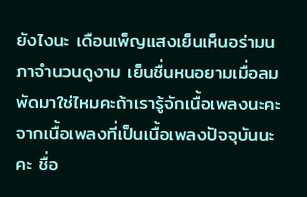ยังไงนะ เดือนเพ็ญแสงเย็นเห็นอร่ามนภาจำนวนดูงาม เย็นชื่นหนอยามเมื่อลม พัดมาใช่ไหมคะถ้าเรารู้จักเนื้อเพลงนะคะ จากเนื้อเพลงที่เป็นเนื้อเพลงปัจจุบันนะคะ ชื่อ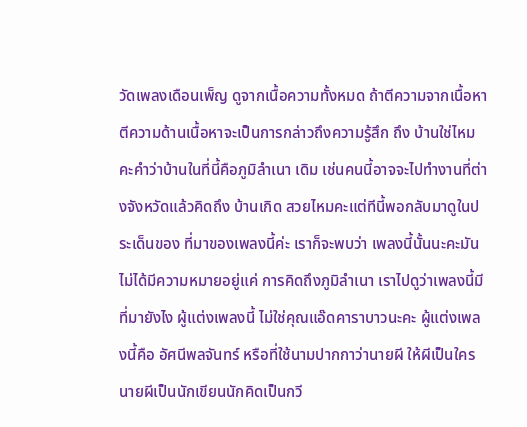วัดเพลงเดือนเพ็ญ ดูจากเนื้อความทั้งหมด ถ้าตีความจากเนื้อหา ตีความด้านเนื้อหาจะเป็นการกล่าวถึงความรู้สึก ถึง บ้านใช่ไหมคะคำว่าบ้านในที่นี้คือภูมิลำเนา เดิม เช่นคนนี้อาจจะไปทำงานที่ต่างจังหวัดแล้วคิดถึง บ้านเกิด สวยไหมคะแต่ทีนี้พอกลับมาดูในประเด็นของ ที่มาของเพลงนี้ค่ะ เราก็จะพบว่า เพลงนี้นั้นนะคะมันไม่ได้มีความหมายอยู่แค่ การคิดถึงภูมิลำเนา เราไปดูว่าเพลงนี้มีที่มายังไง ผู้แต่งเพลงนี้ ไม่ใช่คุณแอ๊ดคาราบาวนะคะ ผู้แต่งเพลงนี้คือ อัศนีพลจันทร์ หรือที่ใช้นามปากกาว่านายผี ให้ผีเป็นใคร นายผีเป็นนักเขียนนักคิดเป็นกวี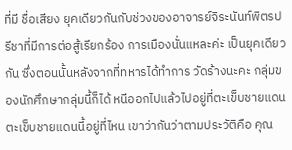ที่มี ชื่อเสียง ยุคเดียวกันกับช่วงของอาจารย์จิระนันท์พิตรปรีชาที่มีการต่อสู้เรียกร้อง การเมืองนั่นแหละค่ะ เป็นยุคเดียวกัน ซึ่งตอนนั้นหลังจากที่ทหารได้ทำการ วัดร้างนะคะ กลุ่มของนักศึกษากลุ่มนี้ก็ได้ หนีออกไปแล้วไปอยู่ที่ตะเข็บชายแดน ตะเข็บชายแดนนี้อยู่ที่ไหน เขาว่ากันว่าตามประวัติคือ คุณ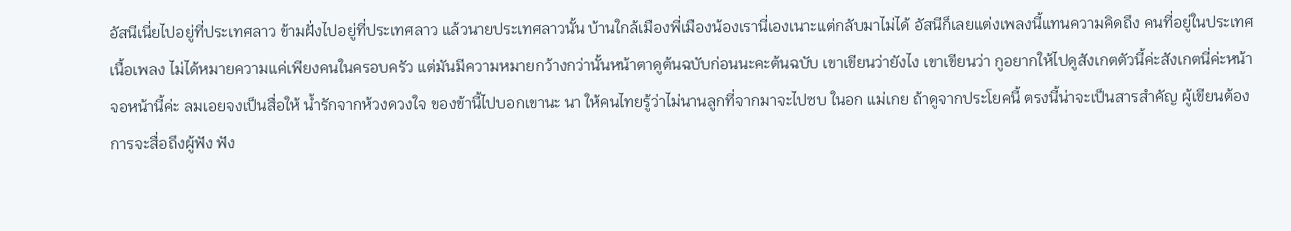อัสนีเนี่ยไปอยู่ที่ประเทศลาว ข้ามฝั่งไปอยู่ที่ประเทศลาว แล้วนายประเทศลาวนั้น บ้านใกล้เมืองพี่เมืองน้องเรานี่เองเนาะแต่กลับมาไม่ได้ อัสนีก็เลยแต่งเพลงนี้แทนความคิดถึง คนที่อยู่ในประเทศ เนื้อเพลง ไม่ได้หมายความแค่เพียงคนในครอบครัว แต่มันมีความหมายกว้างกว่านั้นหน้าตาดูต้นฉบับก่อนนะคะต้นฉบับ เขาเขียนว่ายังไง เขาเขียนว่า กูอยากให้ไปดูสังเกตตัวนี้ค่ะสังเกตนี่ค่ะหน้าจอหน้านี้ค่ะ ลมเอยจงเป็นสื่อให้ น้ำรักจากห้วงดวงใจ ของข้านี้ไปบอกเขานะ นา ให้คนไทยรู้ว่าไม่นานลูกที่จากมาจะไปซบ ในอก แม่เกย ถ้าดูจากประโยคนี้ ตรงนี้น่าจะเป็นสารสำคัญ ผู้เขียนต้องการจะสื่อถึงผู้ฟัง ฟัง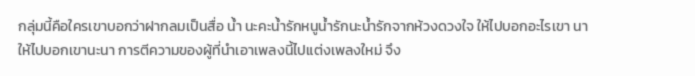กลุ่มนี้คือใครเขาบอกว่าฝากลมเป็นสื่อ น้ำ นะคะน้ำรักหนูน้ำรักนะน้ำรักจากห้วงดวงใจ ให้ไปบอกอะไรเขา นา ให้ไปบอกเขานะนา การตีความของผู้ที่นำเอาเพลงนี้ไปแต่งเพลงใหม่ จึง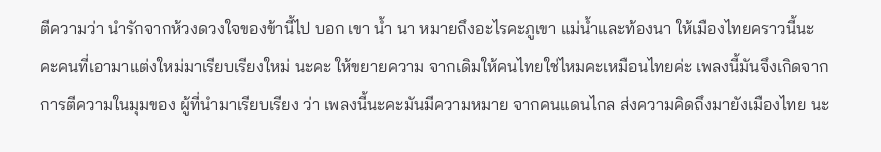ตีความว่า นำรักจากห้วงดวงใจของข้านี้ไป บอก เขา น้ำ นา หมายถึงอะไรคะภูเขา แม่น้ำและท้องนา ให้เมืองไทยคราวนี้นะคะคนที่เอามาแต่งใหม่มาเรียบเรียงใหม่ นะคะ ให้ขยายความ จากเดิมให้คนไทยใช่ไหมคะเหมือนไทยค่ะ เพลงนี้มันจึงเกิดจากการตีความในมุมของ ผู้ที่นำมาเรียบเรียง ว่า เพลงนี้นะคะมันมีความหมาย จากคนแดนไกล ส่งความคิดถึงมายังเมืองไทย นะ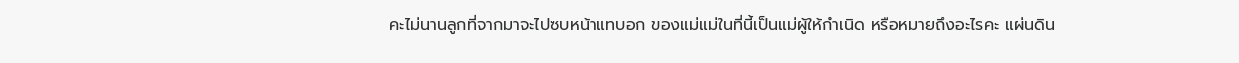คะไม่นานลูกที่จากมาจะไปซบหน้าแทบอก ของแม่แม่ในที่นี้เป็นแม่ผู้ให้กำเนิด หรือหมายถึงอะไรคะ แผ่นดิน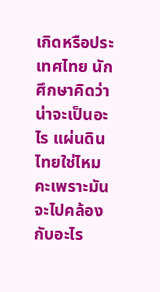เกิดหรือประเทศไทย นักศึกษาคิดว่าน่าจะเป็นอะไร แผ่นดินไทยใช่ไหมคะเพราะมันจะไปคล้องกับอะไร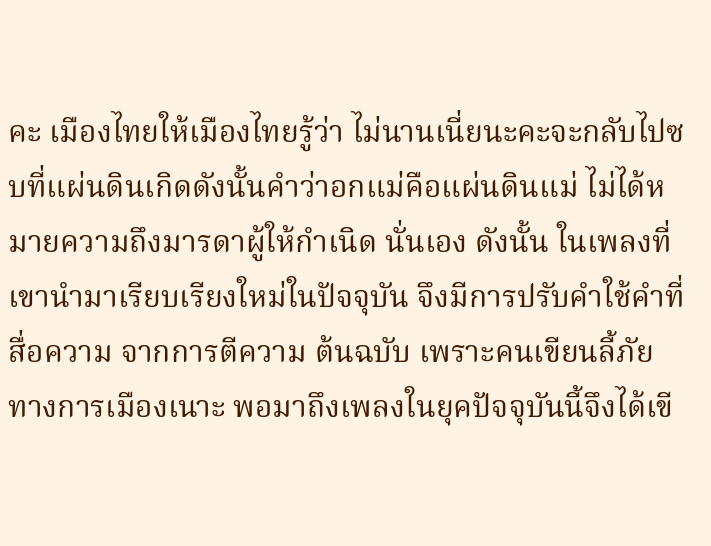คะ เมืองไทยให้เมืองไทยรู้ว่า ไม่นานเนี่ยนะคะจะกลับไปซบที่แผ่นดินเกิดดังนั้นคำว่าอกแม่คือแผ่นดินแม่ ไม่ได้หมายความถึงมารดาผู้ให้กำเนิด นั่นเอง ดังนั้น ในเพลงที่เขานำมาเรียบเรียงใหม่ในปัจจุบัน จึงมีการปรับคำใช้คำที่สื่อความ จากการตีความ ต้นฉบับ เพราะคนเขียนลี้ภัยทางการเมืองเนาะ พอมาถึงเพลงในยุคปัจจุบันนี้จึงได้เขี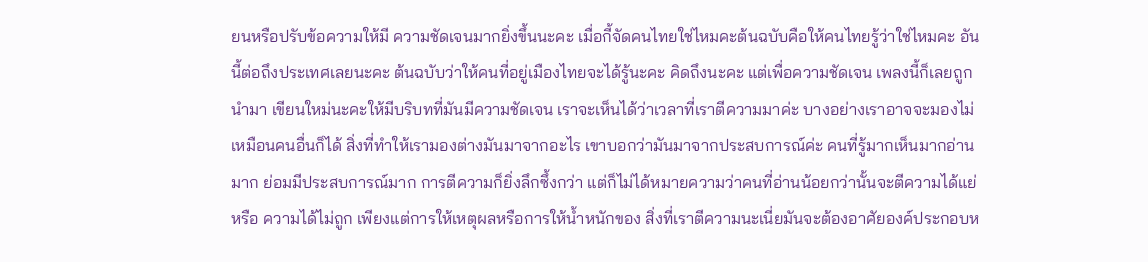ยนหรือปรับข้อความให้มี ความชัดเจนมากยิ่งขึ้นนะคะ เมื่อกี้จัดคนไทยใช่ไหมคะต้นฉบับคือให้คนไทยรู้ว่าใช่ไหมคะ อันนี้ต่อถึงประเทศเลยนะคะ ต้นฉบับว่าให้คนที่อยู่เมืองไทยจะได้รู้นะคะ คิดถึงนะคะ แต่เพื่อความชัดเจน เพลงนี้ก็เลยถูกนำมา เขียนใหม่นะคะให้มีบริบทที่มันมีความชัดเจน เราจะเห็นได้ว่าเวลาที่เราตีความมาค่ะ บางอย่างเราอาจจะมองไม่เหมือนคนอื่นก็ได้ สิ่งที่ทำให้เรามองต่างมันมาจากอะไร เขาบอกว่ามันมาจากประสบการณ์ค่ะ คนที่รู้มากเห็นมากอ่านมาก ย่อมมีประสบการณ์มาก การตีความก็ยิ่งลึกซึ้งกว่า แต่ก็ไม่ได้หมายความว่าคนที่อ่านน้อยกว่านั้นจะตีความได้แย่หรือ ความได้ไม่ถูก เพียงแต่การให้เหตุผลหรือการให้น้ำหนักของ สิ่งที่เราตีความนะเนี่ยมันจะต้องอาศัยองค์ประกอบห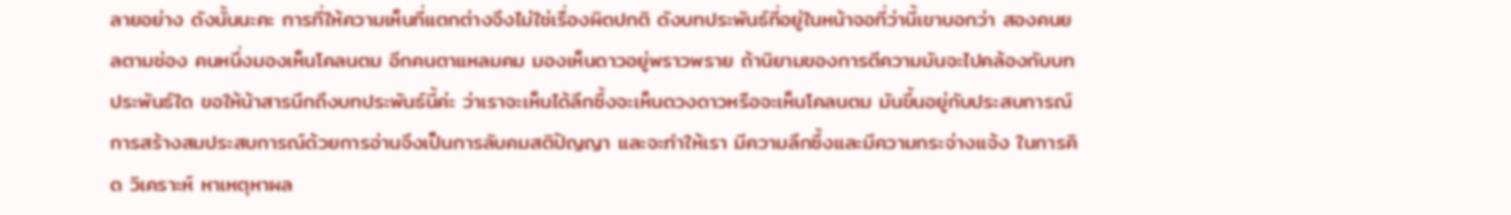ลายอย่าง ดังนั้นนะคะ การที่ให้ความเห็นที่แตกต่างจึงไม่ใช่เรื่องผิดปกติ ดังบทประพันธ์ที่อยู่ในหน้าจอที่ว่านี้เขาบอกว่า สองคนยลตามช่อง คนหนึ่งมองเห็นโคลนตม อีกคนตาแหลมคม มองเห็นดาวอยู่พราวพราย ถ้านิยามของการตีความมันจะไปคล้องกับบทประพันธ์ใด ขอให้น้าสารนึกถึงบทประพันธ์นี้ค่ะ ว่าเราจะเห็นได้ลึกซึ้งจะเห็นดวงดาวหรือจะเห็นโคลนตม มันขึ้นอยู่กับประสบการณ์ การสร้างสมประสบการณ์ด้วยการอ่านจึงเป็นการลับคมสติปัญญา และจะทำให้เรา มีความลึกซึ้งและมีความกระจ่างแจ้ง ในการคิด วิเคราะห์ หาเหตุหาผล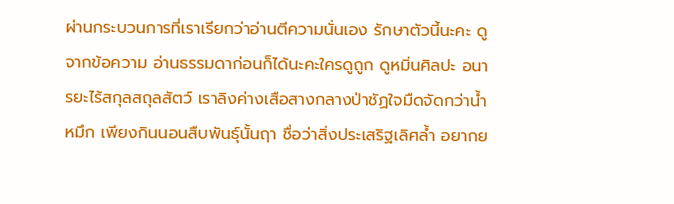ผ่านกระบวนการที่เราเรียกว่าอ่านตีความนั่นเอง รักษาตัวนี้นะคะ ดูจากข้อความ อ่านธรรมดาก่อนก็ได้นะคะใครดูถูก ดูหมิ่นศิลปะ อนารยะไร้สกุลสถุลสัตว์ เราลิงค่างเสือสางกลางป่าชัฏใจมืดจัดกว่าน้ำหมึก เพียงกินนอนสืบพันธุ์นั้นฤา ชื่อว่าสิ่งประเสริฐเลิศล้ำ อยากย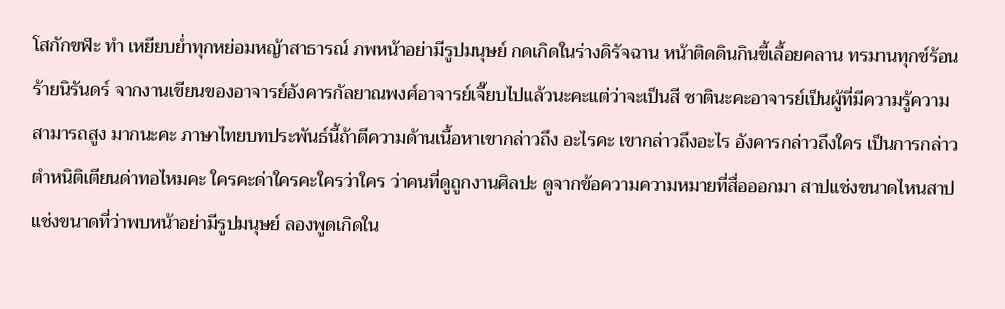โสกักขฬะ ทำ เหยียบย่ำทุกหย่อมหญ้าสาธารณ์ ภพหน้าอย่ามีรูปมนุษย์ กดเกิดในร่างดิรัจฉาน หน้าติดดินกินขี้เลื้อยคลาน ทรมานทุกข์ร้อนร้ายนิรันดร์ จากงานเขียนของอาจารย์อังคารกัลยาณพงศ์อาจารย์เจี๊ยบไปแล้วนะคะแต่ว่าจะเป็นสี ชาตินะคะอาจารย์เป็นผู้ที่มีความรู้ความสามารถสูง มากนะคะ ภาษาไทยบทประพันธ์นี้ถ้าตีความด้านเนื้อหาเขากล่าวถึง อะไรคะ เขากล่าวถึงอะไร อังคารกล่าวถึงใคร เป็นการกล่าว ตำหนิติเตียนด่าทอไหมคะ ใครคะด่าใครคะใครว่าใคร ว่าคนที่ดูถูกงานศิลปะ ดูจากข้อความความหมายที่สื่อออกมา สาปแช่งขนาดไหนสาปแช่งขนาดที่ว่าพบหน้าอย่ามีรูปมนุษย์ ลองพูดเกิดใน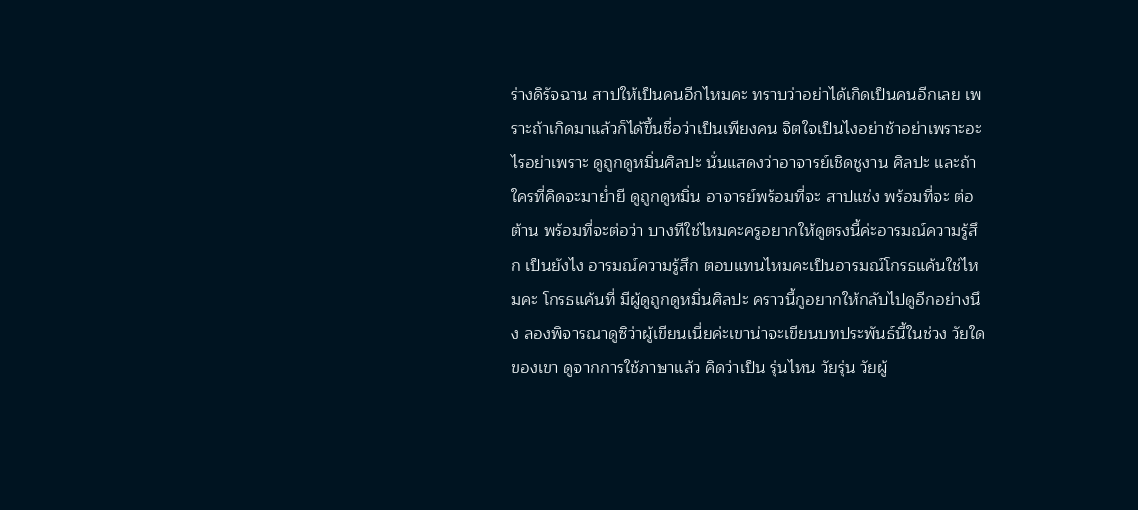ร่างดิรัจฉาน สาปให้เป็นคนอีกไหมคะ ทราบว่าอย่าได้เกิดเป็นคนอีกเลย เพราะถ้าเกิดมาแล้วก็ได้ขึ้นชื่อว่าเป็นเพียงคน จิตใจเป็นไงอย่าช้าอย่าเพราะอะไรอย่าเพราะ ดูถูกดูหมิ่นศิลปะ นั่นแสดงว่าอาจารย์เชิดชูงาน ศิลปะ และถ้าใครที่คิดจะมาย่ำยี ดูถูกดูหมิ่น อาจารย์พร้อมที่จะ สาปแช่ง พร้อมที่จะ ต่อต้าน พร้อมที่จะต่อว่า บางทีใช่ไหมคะครูอยากให้ดูตรงนี้ค่ะอารมณ์ความรู้สึก เป็นยังไง อารมณ์ความรู้สึก ตอบแทนไหมคะเป็นอารมณ์โกรธแค้นใช่ไหมคะ โกรธแค้นที่ มีผู้ดูถูกดูหมิ่นศิลปะ คราวนี้กูอยากให้กลับไปดูอีกอย่างนึง ลองพิจารณาดูซิว่าผู้เขียนเนี่ยค่ะเขาน่าจะเขียนบทประพันธ์นี้ในช่วง วัยใดของเขา ดูจากการใช้ภาษาแล้ว คิดว่าเป็น รุ่นไหน วัยรุ่น วัยผู้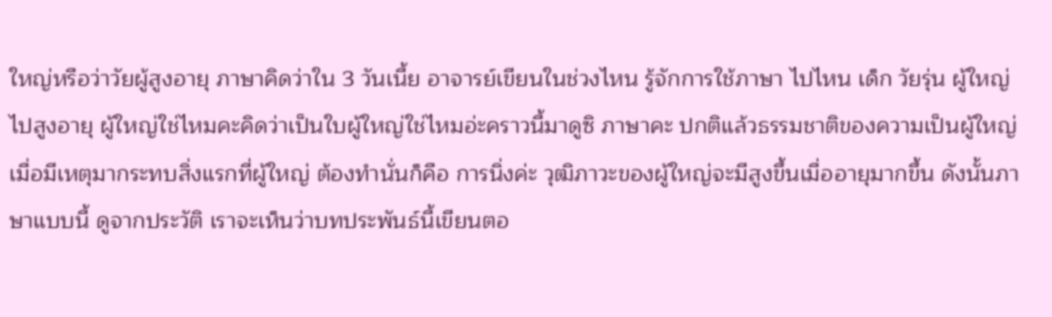ใหญ่หรือว่าวัยผู้สูงอายุ ภาษาคิดว่าใน 3 วันเนี้ย อาจารย์เขียนในช่วงไหน รู้จักการใช้ภาษา ไปไหน เด็ก วัยรุ่น ผู้ใหญ่ ไปสูงอายุ ผู้ใหญ่ใช่ไหมคะคิดว่าเป็นใบผู้ใหญ่ใช่ไหมอ่ะคราวนี้มาดูซิ ภาษาคะ ปกติแล้วธรรมชาติของความเป็นผู้ใหญ่ เมื่อมีเหตุมากระทบสิ่งแรกที่ผู้ใหญ่ ต้องทำนั่นก็คือ การนิ่งค่ะ วุฒิภาวะของผู้ใหญ่จะมีสูงขึ้นเมื่ออายุมากขึ้น ดังนั้นภาษาแบบนี้ ดูจากประวัติ เราจะเห็นว่าบทประพันธ์นี้เขียนตอ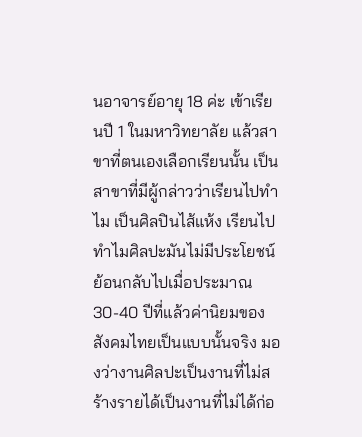นอาจารย์อายุ 18 ค่ะ เข้าเรียนปี 1 ในมหาวิทยาลัย แล้วสาขาที่ตนเองเลือกเรียนนั้น เป็นสาขาที่มีผู้กล่าวว่าเรียนไปทำไม เป็นศิลปินไส้แห้ง เรียนไปทำไมศิลปะมันไม่มีประโยชน์ ย้อนกลับไปเมื่อประมาณ 30-40 ปีที่แล้วค่านิยมของสังคมไทยเป็นแบบนั้นจริง มองว่างานศิลปะเป็นงานที่ไม่สร้างรายได้เป็นงานที่ไม่ได้ก่อ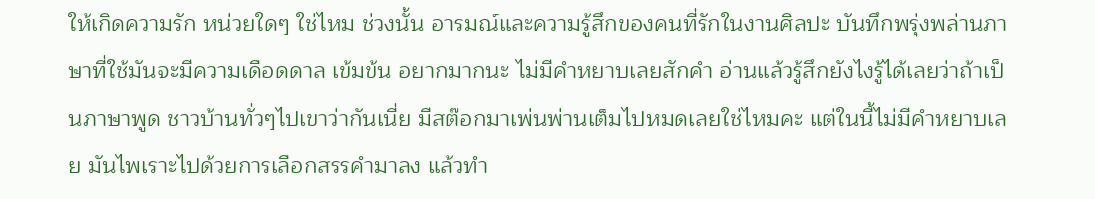ให้เกิดความรัก หน่วยใดๆ ใช่ไหม ช่วงนั้น อารมณ์และความรู้สึกของคนที่รักในงานศิลปะ บันทึกพรุ่งพล่านภาษาที่ใช้มันจะมีความเดือดดาล เข้มข้น อยากมากนะ ไม่มีคำหยาบเลยสักคำ อ่านแล้วรู้สึกยังไงรู้ได้เลยว่าถ้าเป็นภาษาพูด ชาวบ้านทั่วๆไปเขาว่ากันเนี่ย มีสต๊อกมาเพ่นพ่านเต็มไปหมดเลยใช่ไหมคะ แต่ในนี้ไม่มีคำหยาบเลย มันไพเราะไปด้วยการเลือกสรรคำมาลง แล้วทำ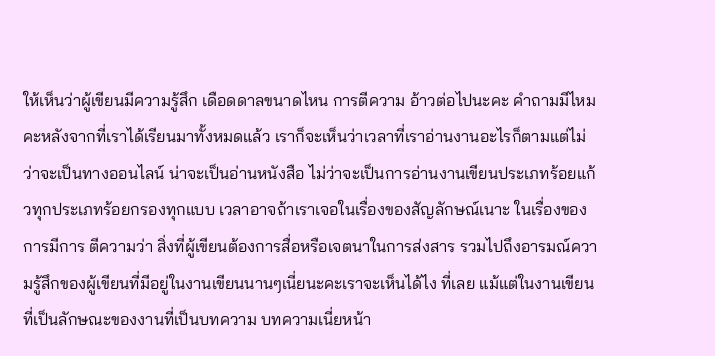ให้เห็นว่าผู้เขียนมีความรู้สึก เดือดดาลขนาดไหน การตีความ อ้าวต่อไปนะคะ คำถามมีไหมคะหลังจากที่เราได้เรียนมาทั้งหมดแล้ว เราก็จะเห็นว่าเวลาที่เราอ่านงานอะไรก็ตามแต่ไม่ว่าจะเป็นทางออนไลน์ น่าจะเป็นอ่านหนังสือ ไม่ว่าจะเป็นการอ่านงานเขียนประเภทร้อยแก้วทุกประเภทร้อยกรองทุกแบบ เวลาอาจถ้าเราเจอในเรื่องของสัญลักษณ์เนาะ ในเรื่องของการมีการ ตีความว่า สิ่งที่ผู้เขียนต้องการสื่อหรือเจตนาในการส่งสาร รวมไปถึงอารมณ์ความรู้สึกของผู้เขียนที่มีอยู่ในงานเขียนนานๆเนี่ยนะคะเราจะเห็นได้ไง ที่เลย แม้แต่ในงานเขียนที่เป็นลักษณะของงานที่เป็นบทความ บทความเนี่ยหน้า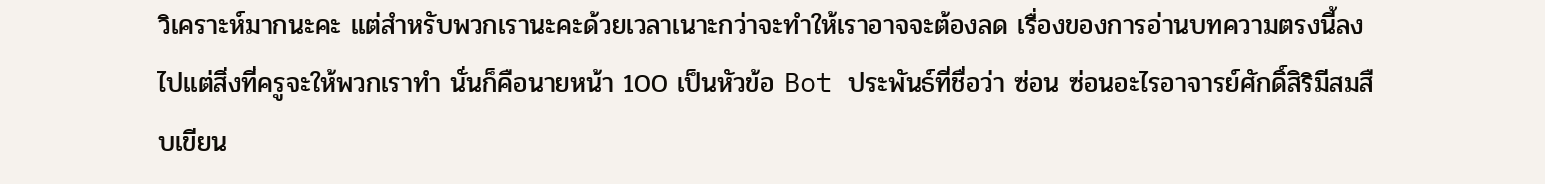วิเคราะห์มากนะคะ แต่สำหรับพวกเรานะคะด้วยเวลาเนาะกว่าจะทำให้เราอาจจะต้องลด เรื่องของการอ่านบทความตรงนี้ลงไปแต่สิ่งที่ครูจะให้พวกเราทำ นั่นก็คือนายหน้า 100 เป็นหัวข้อ Bot ประพันธ์ที่ชื่อว่า ซ่อน ซ่อนอะไรอาจารย์ศักดิ์สิริมีสมสืบเขียน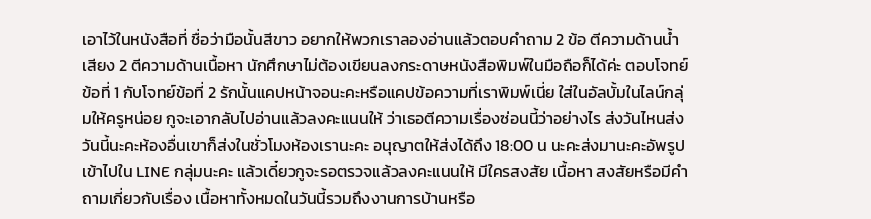เอาไว้ในหนังสือที่ ชื่อว่ามือนั้นสีขาว อยากให้พวกเราลองอ่านแล้วตอบคำถาม 2 ข้อ ตีความด้านน้ำเสียง 2 ตีความด้านเนื้อหา นักศึกษาไม่ต้องเขียนลงกระดาษหนังสือพิมพ์ในมือถือก็ได้ค่ะ ตอบโจทย์ข้อที่ 1 กับโจทย์ข้อที่ 2 รักนั้นแคปหน้าจอนะคะหรือแคปข้อความที่เราพิมพ์เนี่ย ใส่ในอัลบั้มในไลน์กลุ่มให้ครูหน่อย กูจะเอากลับไปอ่านแล้วลงคะแนนให้ ว่าเธอตีความเรื่องซ่อนนี้ว่าอย่างไร ส่งวันไหนส่งวันนี้นะคะห้องอื่นเขาก็ส่งในชั่วโมงห้องเรานะคะ อนุญาตให้ส่งได้ถึง 18:00 น นะคะส่งมานะคะอัพรูปเข้าไปใน LINE กลุ่มนะคะ แล้วเดี๋ยวกูจะรอตรวจแล้วลงคะแนนให้ มีใครสงสัย เนื้อหา สงสัยหรือมีคำถามเกี่ยวกับเรื่อง เนื้อหาทั้งหมดในวันนี้รวมถึงงานการบ้านหรือ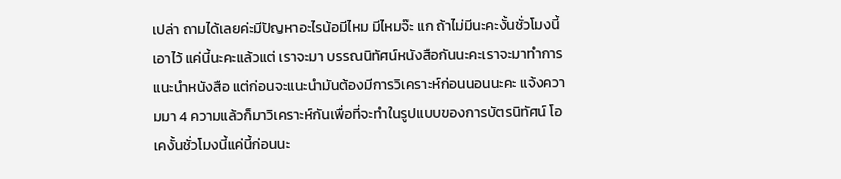เปล่า ถามได้เลยค่ะมีปัญหาอะไรน้อมีไหม มีไหมจ๊ะ แก ถ้าไม่มีนะคะงั้นชั่วโมงนี้เอาไว้ แค่นี้นะคะแล้วแต่ เราจะมา บรรณนิทัศน์หนังสือกันนะคะเราจะมาทำการแนะนำหนังสือ แต่ก่อนจะแนะนำมันต้องมีการวิเคราะห์ก่อนนอนนะคะ แจ้งความมา 4 ความแล้วก็มาวิเคราะห์กันเพื่อที่จะทำในรูปแบบของการบัตรนิทัศน์ โอเคงั้นชั่วโมงนี้แค่นี้ก่อนนะ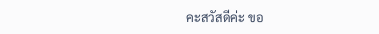คะสวัสดีค่ะ ขอ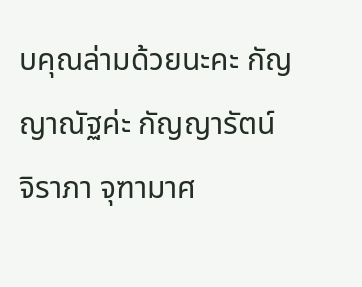บคุณล่ามด้วยนะคะ กัญญาณัฐค่ะ กัญญารัตน์ จิราภา จุฑามาศ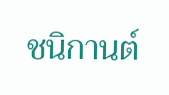ชนิกานต์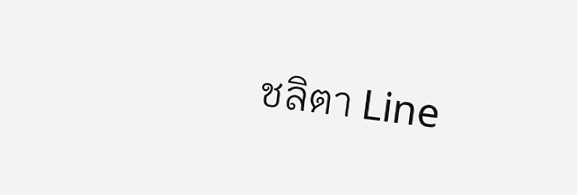ชลิตา Line